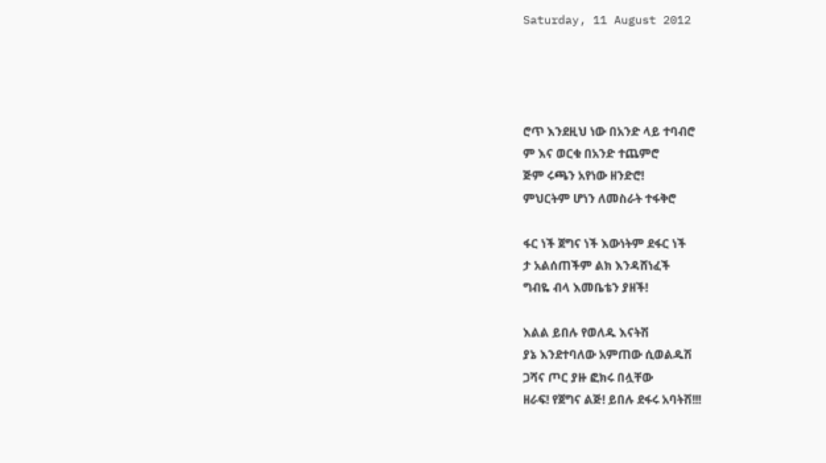Saturday, 11 August 2012




ሮጥ እንደዚህ ነው በአንድ ላይ ተባብሮ
ም እና ወርቁ በአንድ ተጨምሮ
ጅም ሩጫን አየነው ዘንድሮ!
ምህርትም ሆነን ለመስራት ተፋቅሮ

ፋር ነች ጀግና ነች እውነትም ደፋር ነች
ታ አልሰጠችም ልክ እንዳሸነፈች
ግብዬ ብላ እመቤቴን ያዘች!

እልል ይበሉ የወለዱ እናትሽ
ያኔ እንደተባለው አምጠው ሲወልዱሽ
ጋሻና ጦር ያዙ ፎክሩ በሏቸው
ዘራፍ! የጀግና ልጅ! ይበሉ ደፋሩ አባትሽ!!!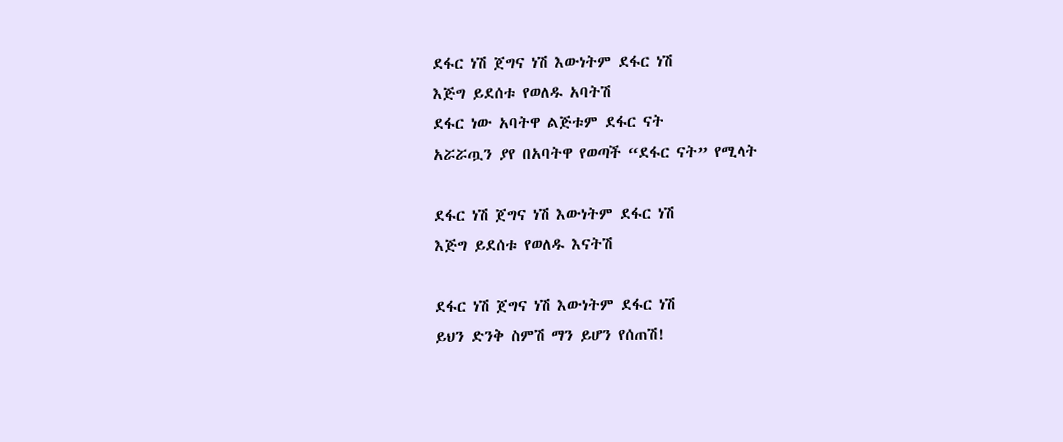ደፋር ነሽ ጀግና ነሽ እውነትም ደፋር ነሽ
እጅግ ይደሰቱ የወለዱ አባትሽ
ደፋር ነው አባትዋ ልጅቱም ደፋር ናት
አሯሯጧን ያየ በአባትዋ የወጣች “ደፋር ናት” የሚላት

ደፋር ነሽ ጀግና ነሽ እውነትም ደፋር ነሽ
እጅግ ይደሰቱ የወለዱ እናትሽ

ደፋር ነሽ ጀግና ነሽ እውነትም ደፋር ነሽ
ይህን ድንቅ ስምሽ ማን ይሆን የሰጠሽ!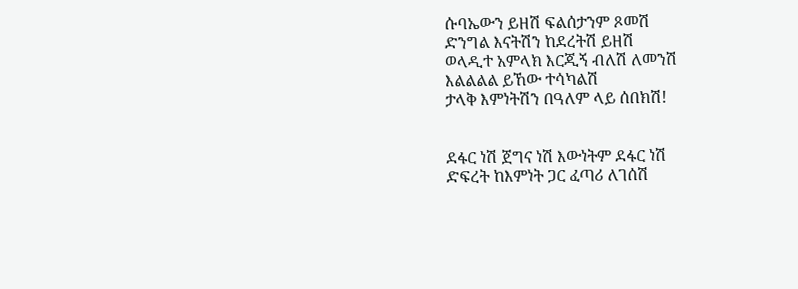ሱባኤውን ይዘሽ ፍልሰታንም ጾመሽ
ድንግል እናትሽን ከደረትሽ ይዘሽ
ወላዲተ አምላክ እርጂኝ ብለሽ ለመንሽ
እልልልል ይኸው ተሳካልሽ
ታላቅ እምነትሽን በዓለም ላይ ሰበክሽ!


ደፋር ነሽ ጀግና ነሽ እውነትም ደፋር ነሽ
ድፍረት ከእምነት ጋር ፈጣሪ ለገሰሽ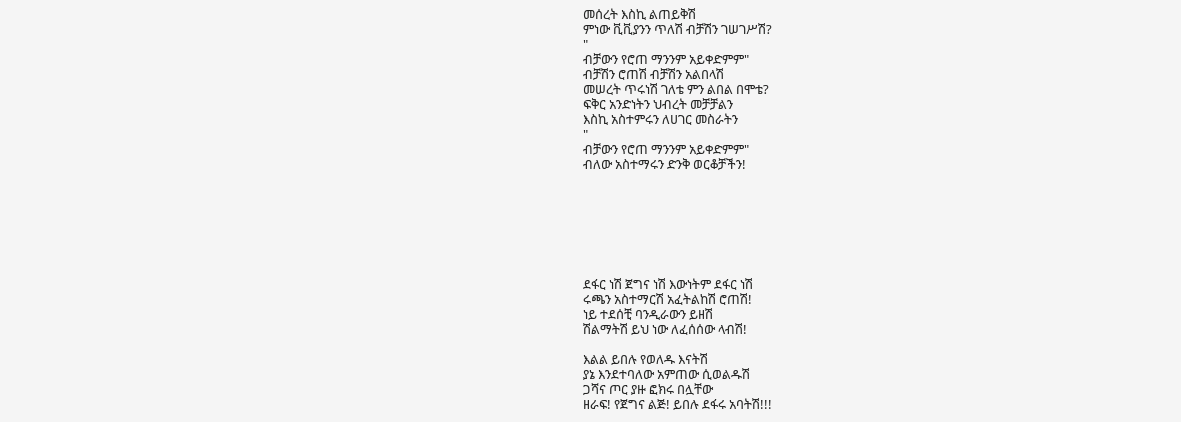መሰረት እስኪ ልጠይቅሽ
ምነው ቪቪያንን ጥለሽ ብቻሽን ገሠገሥሽ?
"
ብቻውን የሮጠ ማንንም አይቀድምም"
ብቻሽን ሮጠሽ ብቻሽን አልበላሽ
መሠረት ጥሩነሽ ገለቴ ምን ልበል በሞቴ?
ፍቅር አንድነትን ህብረት መቻቻልን
እስኪ አስተምሩን ለሀገር መስራትን
"
ብቻውን የሮጠ ማንንም አይቀድምም"
ብለው አስተማሩን ድንቅ ወርቆቻችን!







ደፋር ነሽ ጀግና ነሽ እውነትም ደፋር ነሽ
ሩጫን አስተማርሽ አፈትልከሽ ሮጠሽ!
ነይ ተደሰቺ ባንዲራውን ይዘሽ
ሽልማትሽ ይህ ነው ለፈሰሰው ላብሽ!

እልል ይበሉ የወለዱ እናትሽ
ያኔ እንደተባለው አምጠው ሲወልዱሽ
ጋሻና ጦር ያዙ ፎክሩ በሏቸው
ዘራፍ! የጀግና ልጅ! ይበሉ ደፋሩ አባትሽ!!!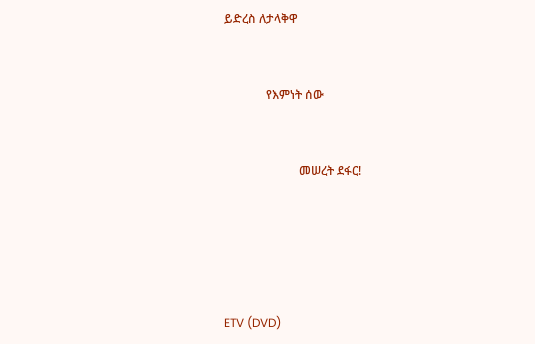ይድረስ ለታላቅዋ


              የእምነት ሰው


                         መሠረት ደፋር!





ETV (DVD)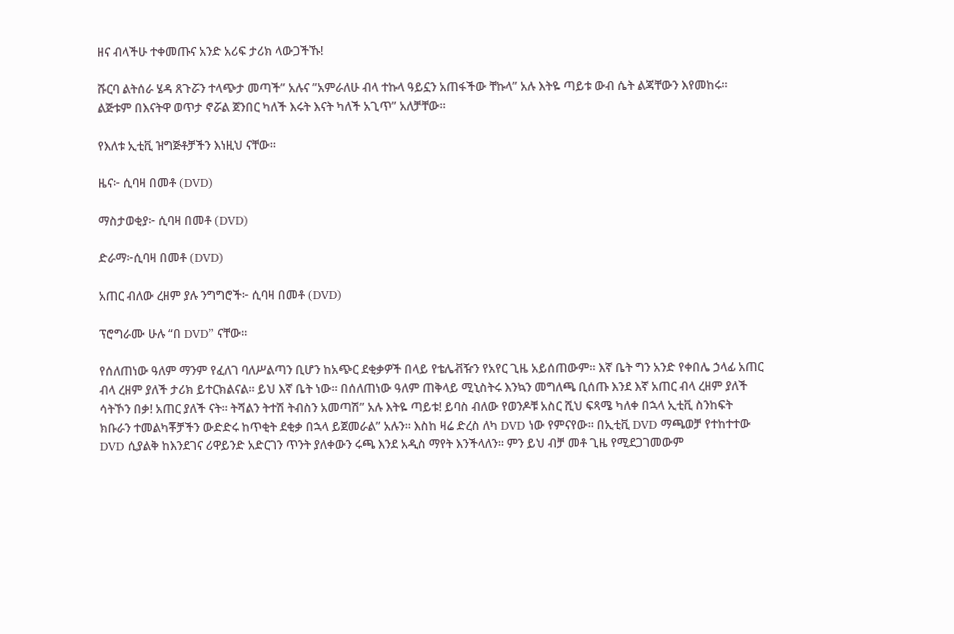ዘና ብላችሁ ተቀመጡና አንድ አሪፍ ታሪክ ላውጋችኹ!

ሹርባ ልትሰራ ሄዳ ጸጉሯን ተላጭታ መጣች” አሉና ”አምራለሁ ብላ ተኩላ ዓይኗን አጠፋችው ቸኩላ” አሉ እትዬ ጣይቱ ውብ ሴት ልጃቸውን እየመከሩ። ልጅቱም በእናትዋ ወጥታ ኖሯል ጀንበር ካለች እሩት እናት ካለች አጊጥ” አለቻቸው።

የእለቱ ኢቲቪ ዝግጅቶቻችን እነዚህ ናቸው።

ዜና፦ ሲባዛ በመቶ (DVD)

ማስታወቂያ፦ ሲባዛ በመቶ (DVD)

ድራማ፦ሲባዛ በመቶ (DVD)

አጠር ብለው ረዘም ያሉ ንግግሮች፦ ሲባዛ በመቶ (DVD)

ፕሮግራሙ ሁሉ “በ DVD” ናቸው።

የሰለጠነው ዓለም ማንም የፈለገ ባለሥልጣን ቢሆን ከአጭር ደቂቃዎች በላይ የቴሌቭዥን የአየር ጊዜ አይሰጠውም። እኛ ቤት ግን አንድ የቀበሌ ኃላፊ አጠር ብላ ረዘም ያለች ታሪክ ይተርክልናል። ይህ እኛ ቤት ነው። በሰለጠነው ዓለም ጠቅላይ ሚኒስትሩ እንኳን መግለጫ ቢሰጡ እንደ እኛ አጠር ብላ ረዘም ያለች ሳትኾን በቃ! አጠር ያለች ናት። ትሻልን ትተሽ ትብስን አመጣሽ” አሉ እትዬ ጣይቱ! ይባስ ብለው የወንዶቹ አስር ሺህ ፍጻሜ ካለቀ በኋላ ኢቲቪ ስንከፍት ክቡራን ተመልካቾቻችን ውድድሩ ከጥቂት ደቂቃ በኋላ ይጀመራል” አሉን። እስከ ዛሬ ድረስ ለካ DVD ነው የምናየው። በኢቲቪ DVD ማጫወቻ የተከተተው DVD ሲያልቅ ከእንደገና ሪዋይንድ አድርገን ጥንት ያለቀውን ሩጫ እንደ አዲስ ማየት እንችላለን። ምን ይህ ብቻ መቶ ጊዜ የሚደጋገመውም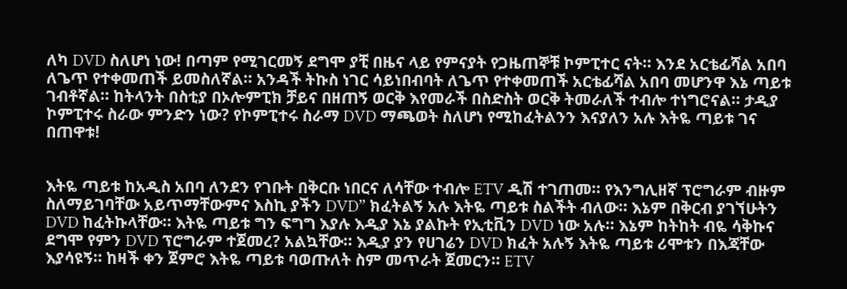ለካ DVD ስለሆነ ነው! በጣም የሚገርመኝ ደግሞ ያቺ በዜና ላይ የምናያት የጋዜጠኞቹ ኮምፒተር ናት። እንደ አርቴፊሻል አበባ ለጌጥ የተቀመጠች ይመስለኛል። አንዳች ትኩስ ነገር ሳይነበብባት ለጌጥ የተቀመጠች አርቴፊሻል አበባ መሆንዋ እኔ ጣይቱ ገብቶኛል። ከትላንት በስቲያ በኦሎምፒክ ቻይና በዘጠኝ ወርቅ እየመራች በስድስት ወርቅ ትመራለች ተብሎ ተነግሮናል። ታዲያ ኮምፒተሩ ስራው ምንድን ነው? የኮምፒተሩ ስራማ DVD ማጫወት ስለሆነ የሚከፈትልንን እናያለን አሉ እትዬ ጣይቱ ገና በጠዋቱ!


እትዬ ጣይቱ ከአዲስ አበባ ለንደን የገቡት በቅርቡ ነበርና ለሳቸው ተብሎ ETV ዲሽ ተገጠመ። የእንግሊዘኛ ፕሮግራም ብዙም ስለማይገባቸው አይጥማቸውምና እስኪ ያችን DVD” ክፈትልኝ አሉ እትዬ ጣይቱ ስልችት ብለው። እኔም በቅርብ ያገኘሁትን DVD ከፈትኩላቸው። እትዬ ጣይቱ ግን ፍግግ እያሉ እዲያ እኔ ያልኩት የኢቲቪን DVD ነው አሉ። እኔም ከትከት ብዬ ሳቅኩና ደግሞ የምን DVD ፕሮግራም ተጀመረ? አልኳቸው። እዲያ ያን የሀገሬን DVD ክፈት አሉኝ እትዬ ጣይቱ ሪሞቱን በእጃቸው እያሳዩኝ። ከዛች ቀን ጀምሮ እትዬ ጣይቱ ባወጡለት ስም መጥራት ጀመርን። ETV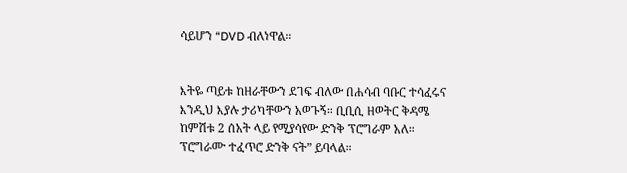ሳይሆን “DVD ብለነዋል።


እትዬ ጣይቱ ከዘራቸውን ደገፍ ብለው በሐሳብ ባቡር ተሳፈሩና እንዲህ እያሉ ታሪካቸውን አወጉኝ። ቢቢሲ ዘወትር ቅዳሜ ከምሽቱ 2 ሰአት ላይ የሚያሳየው ድንቅ ፕሮግራም አለ። ፕሮግራሙ ተፈጥሮ ድንቅ ናት” ይባላል።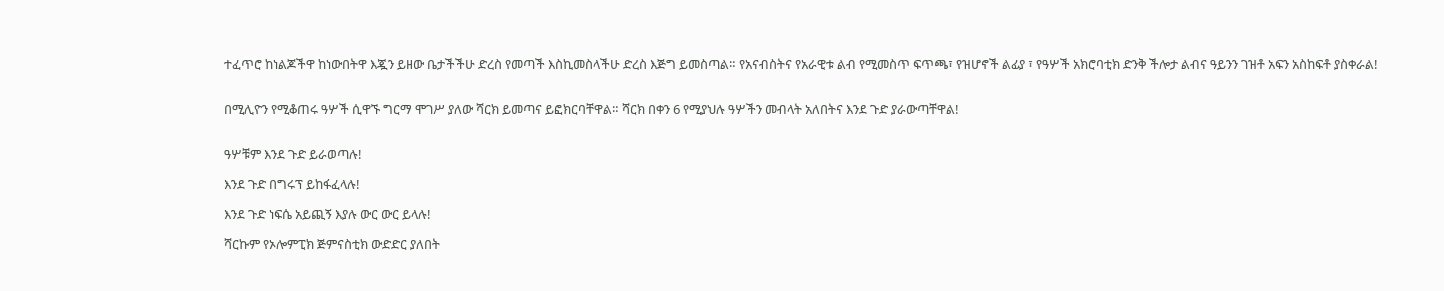ተፈጥሮ ከነልጆችዋ ከነውበትዋ እጇን ይዘው ቤታችችሁ ድረስ የመጣች እስኪመስላችሁ ድረስ እጅግ ይመስጣል። የአናብስትና የአራዊቱ ልብ የሚመስጥ ፍጥጫ፣ የዝሆኖች ልፊያ ፣ የዓሦች አክሮባቲክ ድንቅ ችሎታ ልብና ዓይንን ገዝቶ አፍን አስከፍቶ ያስቀራል!


በሚሊዮን የሚቆጠሩ ዓሦች ሲዋኙ ግርማ ሞገሥ ያለው ሻርክ ይመጣና ይፎክርባቸዋል። ሻርክ በቀን 6 የሚያህሉ ዓሦችን መብላት አለበትና እንደ ጉድ ያራውጣቸዋል!


ዓሦቹም እንደ ጉድ ይራወጣሉ!

እንደ ጉድ በግሩፕ ይከፋፈላሉ!

እንደ ጉድ ነፍሴ አይጪኝ እያሉ ውር ውር ይላሉ!

ሻርኩም የኦሎምፒክ ጅምናስቲክ ውድድር ያለበት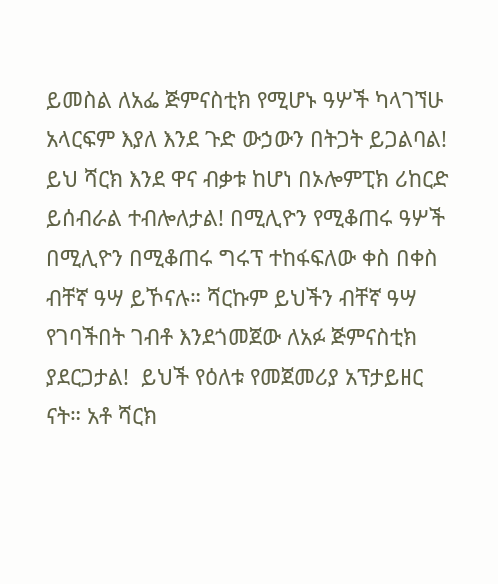ይመስል ለአፌ ጅምናስቲክ የሚሆኑ ዓሦች ካላገኘሁ አላርፍም እያለ እንደ ጉድ ውኃውን በትጋት ይጋልባል! ይህ ሻርክ እንደ ዋና ብቃቱ ከሆነ በኦሎምፒክ ሪከርድ ይሰብራል ተብሎለታል! በሚሊዮን የሚቆጠሩ ዓሦች በሚሊዮን በሚቆጠሩ ግሩፕ ተከፋፍለው ቀስ በቀስ ብቸኛ ዓሣ ይኾናሉ። ሻርኩም ይህችን ብቸኛ ዓሣ የገባችበት ገብቶ እንደጎመጀው ለአፉ ጅምናስቲክ ያደርጋታል!  ይህች የዕለቱ የመጀመሪያ አፕታይዘር ናት። አቶ ሻርክ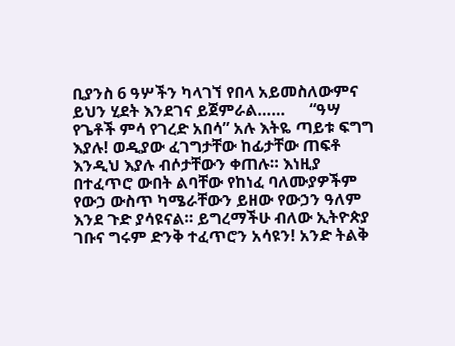ቢያንስ 6 ዓሦችን ካላገኘ የበላ አይመስለውምና ይህን ሂደት እንደገና ይጀምራል……      “ዓሣ የጌቶች ምሳ የገረድ አበሳ” አሉ እትዬ ጣይቱ ፍግግ እያሉ! ወዲያው ፈገግታቸው ከፊታቸው ጠፍቶ እንዲህ እያሉ ብሶታቸውን ቀጠሉ። እነዚያ በተፈጥሮ ውበት ልባቸው የከነፈ ባለሙያዎችም የውኃ ውስጥ ካሜራቸውን ይዘው የውኃን ዓለም እንደ ጉድ ያሳዩናል። ይግረማችሁ ብለው ኢትዮጵያ ገቡና ግሩም ድንቅ ተፈጥሮን አሳዩን! አንድ ትልቅ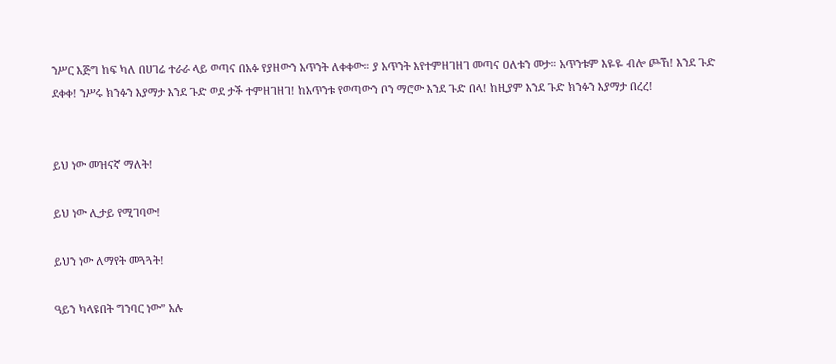ንሥር እጅግ ከፍ ካለ በሀገሬ ተራራ ላይ ወጣና በአፉ የያዘውን አጥንት ለቀቀው። ያ አጥንት እየተምዘገዘገ መጣና ዐለቱን መታ። አጥንቱም እዬዬ ብሎ ጮኸ! እንደ ጉድ ደቀቀ! ንሥሩ ክንፉን እያማታ እንደ ጉድ ወደ ታች ተምዘገዘገ! ከአጥንቱ የወጣውን ቦን ማሮው እንደ ጉድ በላ! ከዚያም እንደ ጉድ ክንፉን እያማታ በረረ!


ይህ ነው መዝናኛ ማለት!

ይህ ነው ሊታይ የሚገባው!

ይህን ነው ለማየት መጓጓት!

ዓይን ካላዩበት ግንባር ነው” አሉ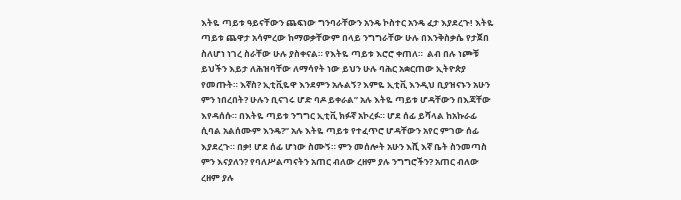እትዬ ጣይቱ ዓይናቸውን ጨፍነው ግንባራቸውን አንዴ ኮስተር አንዴ ፈታ እያደረጉ! እትዬ ጣይቱ ጨዋታ አሳምረው ከማወቃቸውም በላይ ንግግራቸው ሁሉ በእንቅስቃሴ የታጀበ ስለሆነ ነገረ ስራቸው ሁሉ ያስቀናል። የእትዬ ጣይቱ እሮሮ ቀጠለ።  ልብ በሉ ነጮቹ ይህችን እይታ ለሕዝባቸው ለማሳየት ነው ይህን ሁሉ ባሕር አቋርጠው ኢትዮጵያ የመጡት። እኛስ? ኢቲቪዬዋ እንደምን አሉልኝ? እምዬ ኢቲቪ እንዲህ ቢያዝናኑን አሁን ምን ነበረበት? ሁሉን ቢናገሩ ሆድ ባዶ ይቀራል” አሉ እትዬ ጣይቱ ሆዳቸውን በእጃቸው እየዳሰሱ። በእትዬ ጣይቱ ንግግር ኢቲቪ ክፉኛ አኮረፉ። ሆደ ሰፊ ይሻላል ከአኩራፊ ሲባል አልሰሙም እንዴ?” አሉ እትዬ ጣይቱ የተፈጥሮ ሆዳቸውን አየር ምገው ሰፊ እያደረጉ። በቃ! ሆደ ሰፊ ሆነው ስሙኝ። ምን መሰሎት አሁን እሺ እኛ ቤት ስንመጣስ ምን እናያለን? የባለሥልጣናትን አጠር ብለው ረዘም ያሉ ንግግሮችን? አጠር ብለው ረዘም ያሉ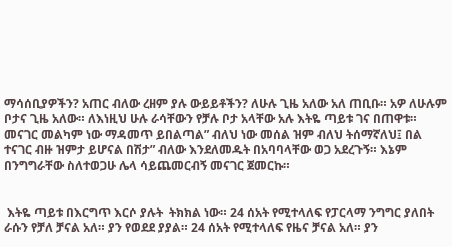ማሳሰቢያዎችን? አጠር ብለው ረዘም ያሉ ውይይቶችን? ለሁሉ ጊዜ አለው አለ ጠቢቡ። አዎ ለሁሉም ቦታና ጊዜ አለው። ለእነዚህ ሁሉ ራሳቸውን የቻሉ ቦታ አላቸው አሉ እትዬ ጣይቱ ገና በጠዋቱ። መናገር መልካም ነው ማዳመጥ ይበልጣል” ብለህ ነው መሰል ዝም ብለህ ትሰማኛለህ፤ በል ተናገር ብዙ ዝምታ ይሆናል በሽታ” ብለው እንደለመዱት በአባባላቸው ወጋ አደረጉኝ። እኔም በንግግራቸው ስለተወጋሁ ሌላ ሳይጨመርብኝ መናገር ጀመርኩ።


 እትዬ ጣይቱ በእርግጥ እርሶ ያሉት  ትክክል ነው። 24 ሰአት የሚተላለፍ የፓርላማ ንግግር ያለበት ራሱን የቻለ ቻናል አለ። ያን የወደደ ያያል። 24 ሰአት የሚተላለፍ የዜና ቻናል አለ። ያን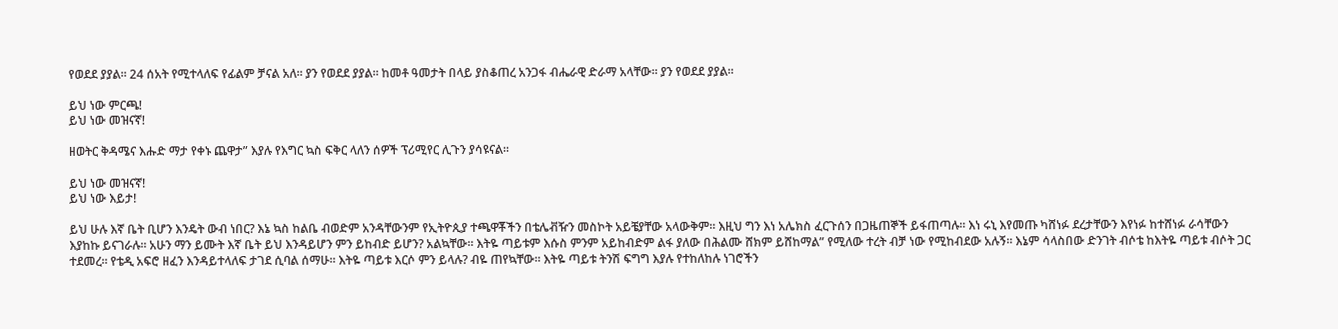የወደደ ያያል። 24 ሰአት የሚተላለፍ የፊልም ቻናል አለ። ያን የወደደ ያያል። ከመቶ ዓመታት በላይ ያስቆጠረ አንጋፋ ብሔራዊ ድራማ አላቸው። ያን የወደደ ያያል።

ይህ ነው ምርጫ!
ይህ ነው መዝናኛ!

ዘወትር ቅዳሜና እሑድ ማታ የቀኑ ጨዋታ” እያሉ የእግር ኳስ ፍቅር ላለን ሰዎች ፕሪሚየር ሊጉን ያሳዩናል።

ይህ ነው መዝናኛ!
ይህ ነው እይታ!

ይህ ሁሉ እኛ ቤት ቢሆን እንዴት ውብ ነበር? እኔ ኳስ ከልቤ ብወድም አንዳቸውንም የኢትዮጲያ ተጫዋቾችን በቴሌቭዥን መስኮት አይቼያቸው አላውቅም። እዚህ ግን እነ አሌክስ ፈርጉሰን በጋዜጠኞች ይፋጠጣሉ። እነ ሩኒ እየመጡ ካሸነፉ ደረታቸውን እየነፉ ከተሸነፉ ራሳቸውን እያከኩ ይናገራሉ። አሁን ማን ይሙት እኛ ቤት ይህ እንዳይሆን ምን ይከብድ ይሆን? አልኳቸው። እትዬ ጣይቱም እሱስ ምንም አይከብድም ልፋ ያለው በሕልሙ ሸክም ይሸከማል” የሚለው ተረት ብቻ ነው የሚከብደው አሉኝ። እኔም ሳላስበው ድንገት ብሶቴ ከእትዬ ጣይቱ ብሶት ጋር ተደመረ። የቴዲ አፍሮ ዘፈን እንዳይተላለፍ ታገደ ሲባል ሰማሁ። እትዬ ጣይቱ እርሶ ምን ይላሉ? ብዬ ጠየኳቸው። እትዬ ጣይቱ ትንሽ ፍግግ እያሉ የተከለከሉ ነገሮችን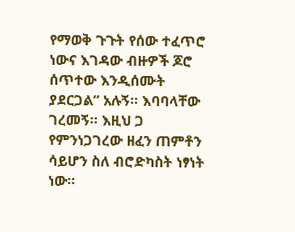የማወቅ ጉጉት የሰው ተፈጥሮ ነውና እገዳው ብዙዎች ጆሮ ሰጥተው እንዲሰሙት ያደርጋል” አሉኝ። እባባላቸው ገረመኝ። እዚህ ጋ የምንነጋገረው ዘፈን ጠምቶን ሳይሆን ስለ ብሮድካስት ነፃነት ነው።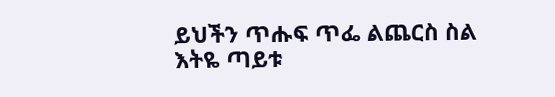ይህችን ጥሑፍ ጥፌ ልጨርስ ስል እትዬ ጣይቱ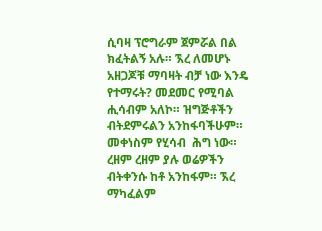ሲባዛ ፕሮግራም ጀምሯል በል ክፈትልኝ አሉ። ኧረ ለመሆኑ አዘጋጆቹ ማባዛት ብቻ ነው እንዴ የተማሩት? መደመር የሚባል ሒሳብም አለኮ። ዝግጅቶችን ብትደምሩልን አንከፋባችሁም። መቀነስም የሂሳብ  ሕግ ነው። ረዘም ረዘም ያሉ ወሬዎችን ብትቀንሱ ከቶ አንከፋም። ኧረ ማካፈልም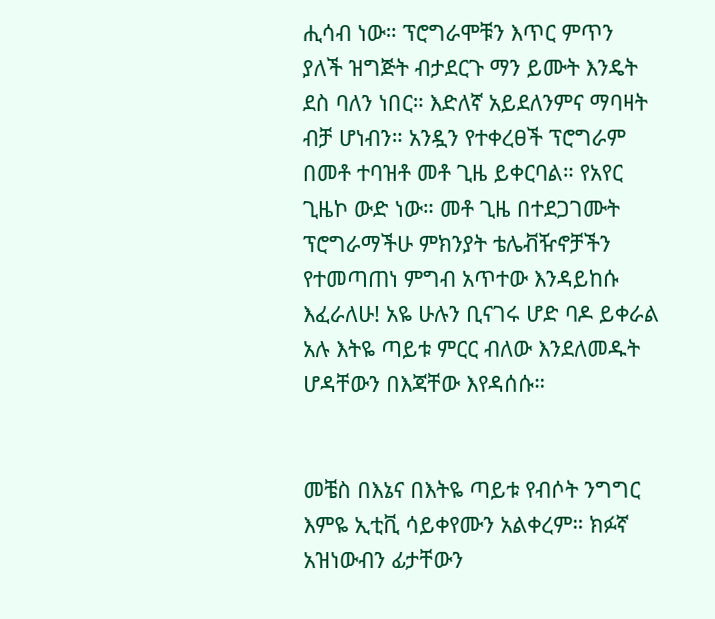ሒሳብ ነው። ፕሮግራሞቹን እጥር ምጥን ያለች ዝግጅት ብታደርጉ ማን ይሙት እንዴት ደስ ባለን ነበር። እድለኛ አይደለንምና ማባዛት ብቻ ሆነብን። አንዷን የተቀረፀች ፕሮግራም በመቶ ተባዝቶ መቶ ጊዜ ይቀርባል። የአየር ጊዜኮ ውድ ነው። መቶ ጊዜ በተደጋገሙት ፕሮግራማችሁ ምክንያት ቴሌቭዥኖቻችን የተመጣጠነ ምግብ አጥተው እንዳይከሱ እፈራለሁ! አዬ ሁሉን ቢናገሩ ሆድ ባዶ ይቀራል አሉ እትዬ ጣይቱ ምርር ብለው እንደለመዱት ሆዳቸውን በእጃቸው እየዳሰሱ።


መቼስ በእኔና በእትዬ ጣይቱ የብሶት ንግግር እምዬ ኢቲቪ ሳይቀየሙን አልቀረም። ክፉኛ አዝነውብን ፊታቸውን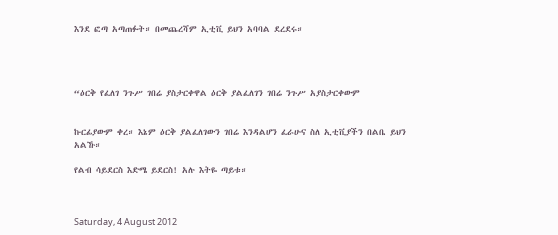እንደ ፎጣ አጣጠፉት። በመጨረሻም ኢቲቪ ይህን አባባል ደረደሩ።




“ዕርቅ የፈለገ ንጉሥ ገበሬ ያስታርቀዋል ዕርቅ ያልፈለገን ገበሬ ንጉሥ አያስታርቀውም


ኩርፊያውም ቀረ። እኔም ዕርቅ ያልፈለገውን ገበሬ እንዳልሆን ፈራሁና ስለ ኢቲቪያችን በልቤ ይህን አልኹ።

የልብ ሳይደርስ እድሜ ይደርስ! አሉ እትዬ ጣይቱ።



Saturday, 4 August 2012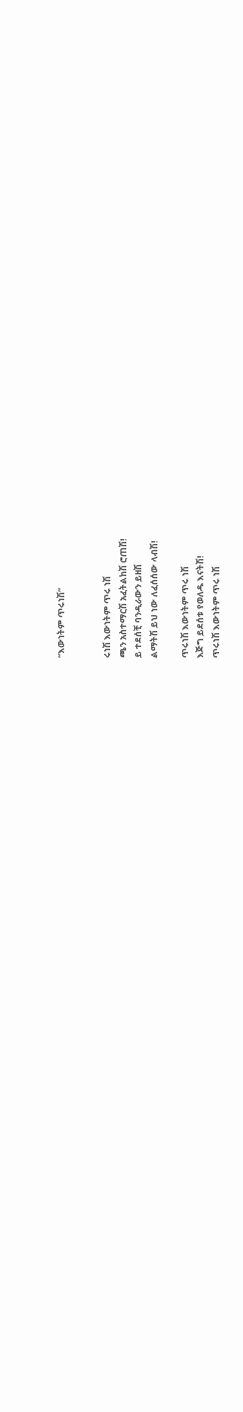“እውነትም ጥሩነሽ”


ሩነሽ እውነትም ጥሩ ነሽ
ጫን አስተማርሽ አፈትልከሽ ሮጠሽ!
ይ ተደሰቺ ባንዲራውን ይዘሽ
ልማትሽ ይህ ነው ለፈሰሰው ላብሽ!

ጥሩነሽ እውነትም ጥሩ ነሽ
እጅግ ይደሰቱ የወለዱ እናትሽ!
ጥሩነሽ እውነትም ጥሩ ነሽ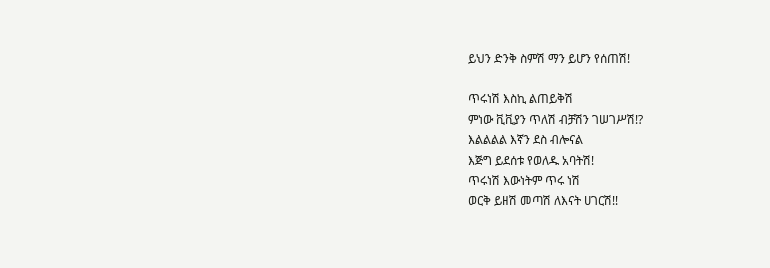ይህን ድንቅ ስምሽ ማን ይሆን የሰጠሽ!

ጥሩነሽ እስኪ ልጠይቅሽ
ምነው ቪቪያን ጥለሽ ብቻሽን ገሠገሥሽ!?
እልልልል እኛን ደስ ብሎናል
እጅግ ይደሰቱ የወለዱ አባትሽ!
ጥሩነሽ እውነትም ጥሩ ነሽ
ወርቅ ይዘሽ መጣሽ ለእናት ሀገርሽ!!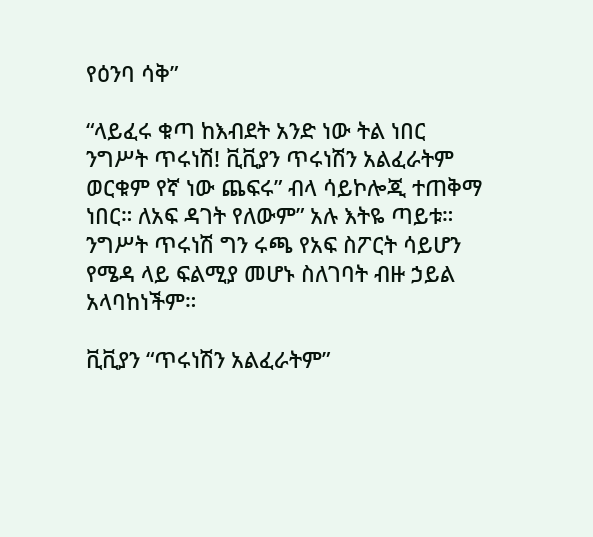የዕንባ ሳቅ”

“ላይፈሩ ቁጣ ከእብደት አንድ ነው ትል ነበር ንግሥት ጥሩነሽ! ቪቪያን ጥሩነሽን አልፈራትም ወርቁም የኛ ነው ጨፍሩ” ብላ ሳይኮሎጂ ተጠቅማ ነበር። ለአፍ ዳገት የለውም” አሉ እትዬ ጣይቱ። ንግሥት ጥሩነሽ ግን ሩጫ የአፍ ስፖርት ሳይሆን የሜዳ ላይ ፍልሚያ መሆኑ ስለገባት ብዙ ኃይል አላባከነችም።

ቪቪያን “ጥሩነሽን አልፈራትም”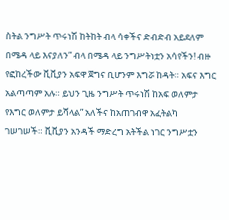ስትል ንግሥት ጥሩነሽ ከትከት ብላ ሳቀችና ድብድብ አይደለም በሜዳ ላይ እናያለን” ብላ በሜዳ ላይ ንግሥትነቷን አሳየችን! ብዙ የፎከረችው ቪቪያን አፍዋ ጀግና ቢሆንም እግሯ ከዳት። አፍና እግር አልጣጣም አሉ። ይህን ጊዜ ንግሥት ጥሩነሽ ከአፍ ወለምታ የእግር ወለምታ ይሻላል” አለችና ከአጠገብዋ አፈትልካ ገሠገሠች። ቪቪያን አንዳች ማድረግ አትችል ነገር ንግሥቷን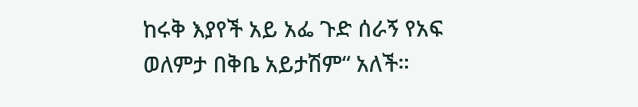ከሩቅ እያየች አይ አፌ ጉድ ሰራኝ የአፍ ወለምታ በቅቤ አይታሽም“ አለች።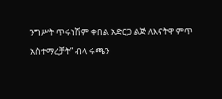ንግሥት ጥሩነሽም ቀበል አድርጋ ልጅ ለእናትዋ ምጥ አስተማረቻት” ብላ ሩጫን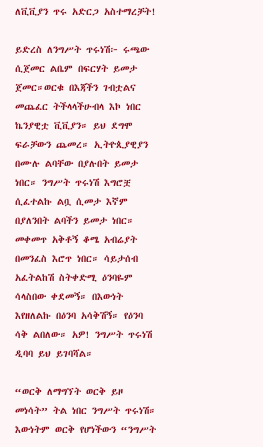ለቪቪያን ጥሩ አድርጋ አስተማረቻት!

ይድረስ ለንግሥት ጥሩነሽ፦ ሩጫው ሲጀመር ልቤም በፍርሃት ይመታ ጀመር።ወርቁ በእጃችን ገብቷልና መጨፈር ትችላላችሁብላ እኮ ነበር ኬንያዊቷ ቪቪያን። ይህ ደግሞ ፍራቻውን ጨመረ። ኢትዮጲያዊያን በሙሉ ልባቸው በያሉበት ይመታ ነበር። ንግሥት ጥሩነሽ እግሮቿ ሲፈተልኩ ልቧ ሲመታ እኛም በያለንበት ልባችን ይመታ ነበር። መቀመጥ አቅቶኝ ቆሜ አብሬያት በመንፈስ እሮጥ ነበር። ሳይታሰብ አፈትልከሽ ስትቀድሚ ዕንባዬም ሳላስበው ቀደመኝ። በእውነት እየዘለልኩ በዕንባ አሳቅሽኝ። የዕንባ ሳቅ ልበለው። አዎ! ንግሥት ጥሩነሽ ዲባባ ይህ ይገባሻል።

“ወርቅ ለማግኘት ወርቅ ይዞ መነሳት” ትል ነበር ንግሥት ጥሩነሽ። እውነትም ወርቅ የሆነችውን “ንግሥት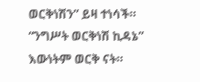ወርቅነሽን” ይዛ ተነሳች። “ንግሥት ወርቅነሽ ኪዳኔ” እውነትም ወርቅ ናት።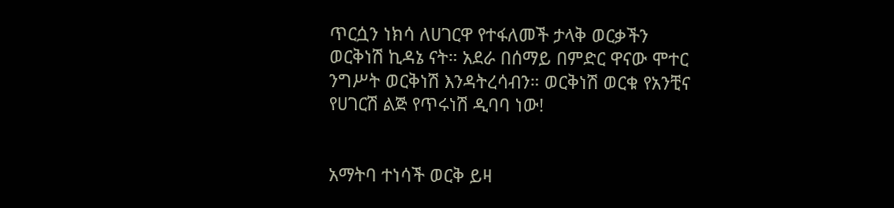ጥርሷን ነክሳ ለሀገርዋ የተፋለመች ታላቅ ወርቃችን ወርቅነሽ ኪዳኔ ናት። አደራ በሰማይ በምድር ዋናው ሞተር ንግሥት ወርቅነሽ እንዳትረሳብን። ወርቅነሽ ወርቁ የአንቺና የሀገርሽ ልጅ የጥሩነሽ ዲባባ ነው!


አማትባ ተነሳች ወርቅ ይዛ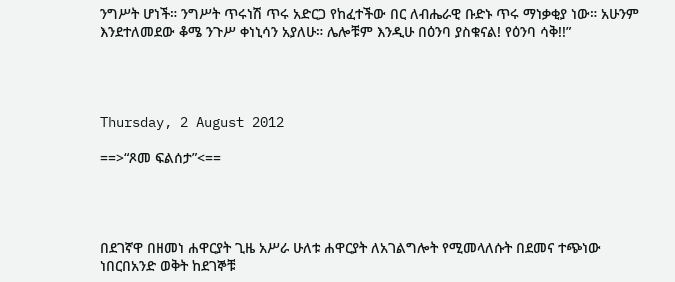ንግሥት ሆነች። ንግሥት ጥሩነሽ ጥሩ አድርጋ የከፈተችው በር ለብሔራዊ ቡድኑ ጥሩ ማነቃቂያ ነው። አሁንም እንደተለመደው ቆሜ ንጉሥ ቀነኒሳን አያለሁ። ሌሎቹም እንዲሁ በዕንባ ያስቁናል! የዕንባ ሳቅ!!”




Thursday, 2 August 2012

==>“ጾመ ፍልሰታ”<==




በደገኛዋ በዘመነ ሐዋርያት ጊዜ አሥራ ሁለቱ ሐዋርያት ለአገልግሎት የሚመላለሱት በደመና ተጭነው ነበርበአንድ ወቅት ከደገኞቹ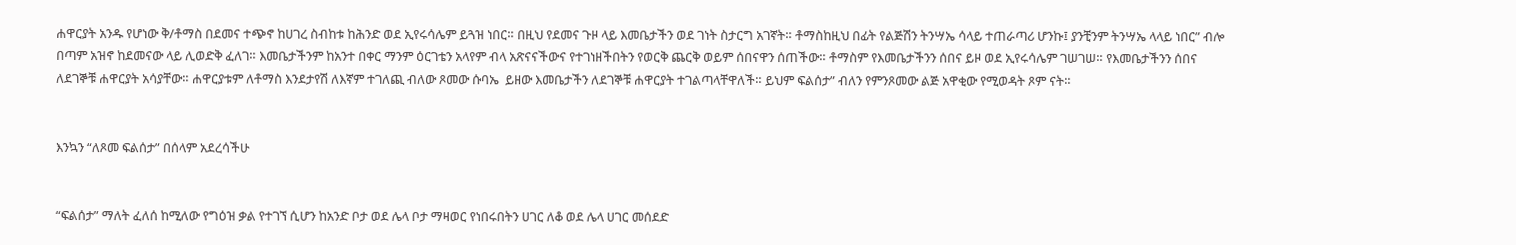ሐዋርያት አንዱ የሆነው ቅ/ቶማስ በደመና ተጭኖ ከሀገረ ስብከቱ ከሕንድ ወደ ኢየሩሳሌም ይጓዝ ነበር። በዚህ የደመና ጉዞ ላይ እመቤታችን ወደ ገነት ስታርግ አገኛት። ቶማስከዚህ በፊት የልጅሽን ትንሣኤ ሳላይ ተጠራጣሪ ሆንኩ፤ ያንቺንም ትንሣኤ ላላይ ነበር” ብሎ በጣም አዝኖ ከደመናው ላይ ሊወድቅ ፈለገ። እመቤታችንም ከአንተ በቀር ማንም ዕርገቴን አላየም ብላ አጽናናችውና የተገነዘችበትን የወርቅ ጨርቅ ወይም ሰበናዋን ሰጠችው። ቶማስም የእመቤታችንን ሰበና ይዞ ወደ ኢየሩሳሌም ገሠገሠ። የእመቤታችንን ሰበና ለደገኞቹ ሐዋርያት አሳያቸው። ሐዋርያቱም ለቶማስ እንደታየሽ ለእኛም ተገለጪ ብለው ጾመው ሱባኤ  ይዘው እመቤታችን ለደገኞቹ ሐዋርያት ተገልጣላቸዋለች። ይህም ፍልሰታ” ብለን የምንጾመው ልጅ አዋቂው የሚወዳት ጾም ናት።


እንኳን “ለጾመ ፍልሰታ” በሰላም አደረሳችሁ


“ፍልሰታ” ማለት ፈለሰ ከሚለው የግዕዝ ቃል የተገኘ ሲሆን ከአንድ ቦታ ወደ ሌላ ቦታ ማዛወር የነበሩበትን ሀገር ለቆ ወደ ሌላ ሀገር መሰደድ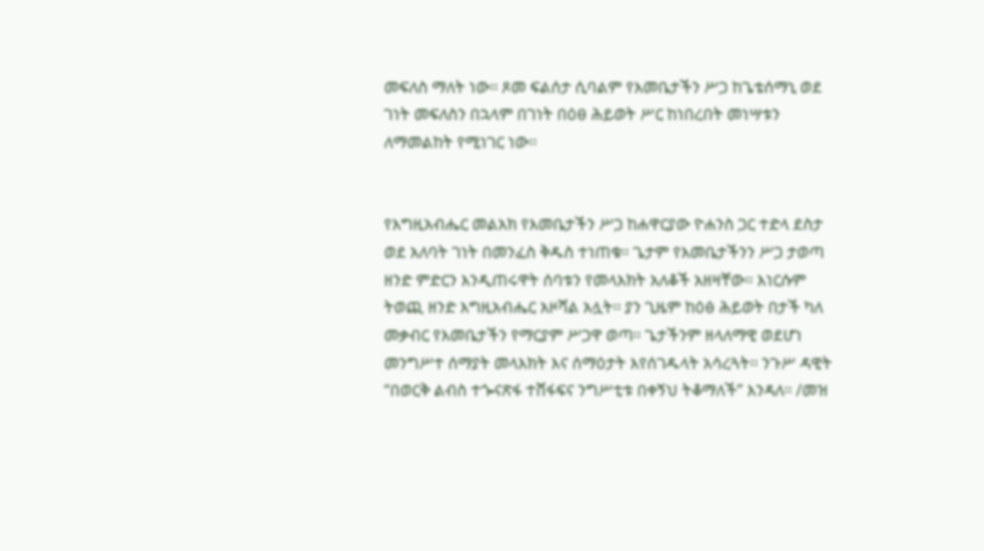መፍለስ ማለት ነው፡፡ ጾመ ፍልሰታ ሲባልም የእመቤታችን ሥጋ ከጌቴሰማኒ ወደ ገነት መፍለስን በኋላም በገነት በዕፀ ሕይወት ሥር ከነበረበት መነሣቱን ለማመልከት የሚነገር ነው፡፡


የእግዚአብሔር መልአክ የእመቤታችን ሥጋ ከሐዋርያው ዮሐንስ ጋር ተድላ ደስታ ወደ አለባት ገነት በመንፈስ ቅዱስ ተነጠቁ፡፡ ጌታም የእመቤታችንን ሥጋ ታወጣ ዘንድ ምድርን እንዲጠሩዋት ሰባቱን የመላእክት አለቆች አዘዛቸው፡፡ እነርሱም ትወጪ ዘንድ እግዚአብሔር አዞሻል አሏት፡፡ ያን ጊዜም ከዕፅ ሕይወት በታች ካለ መቃብር የእመቤታችን የማርያም ሥጋዋ ወጣ፡፡ ጌታችንም ዘላለማዊ ወደሆነ መንግሥተ ሰማያት መላእክት እና ሰማዕታት እየሰገዱላት አሳረጓት፡፡ ንጉሥ ዳዊት “በወርቅ ልብስ ተጐናጽፋ ተሸፋፍና ንግሥቲቱ በቀኝህ ትቆማለች” እንዳለ፡፡ /መዝ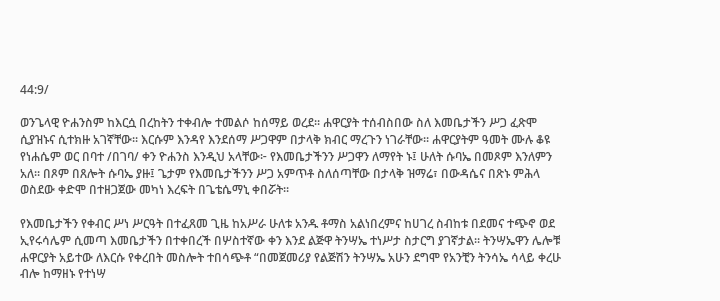44:9/

ወንጌላዊ ዮሐንስም ከእርሷ በረከትን ተቀብሎ ተመልሶ ከሰማይ ወረደ፡፡ ሐዋርያት ተሰብስበው ስለ እመቤታችን ሥጋ ፈጽሞ ሲያዝኑና ሲተክዙ አገኛቸው፡፡ እርሱም እንዳየ እንደሰማ ሥጋዋም በታላቅ ክብር ማረጉን ነገራቸው፡፡ ሐዋርያትም ዓመት ሙሉ ቆዩ የነሐሴም ወር በባተ /በገባ/ ቀን ዮሐንስ እንዲህ አላቸው፦ የእመቤታችንን ሥጋዋን ለማየት ኑ፤ ሁለት ሱባኤ በመጾም እንለምን አለ፡፡ በጾም በጸሎት ሱባኤ ያዙ፤ ጌታም የእመቤታችንን ሥጋ አምጥቶ ስለሰጣቸው በታላቅ ዝማሬ፣ በውዳሴና በጽኑ ምሕላ ወስደው ቀድሞ በተዘጋጀው መካነ እረፍት በጌቴሴማኒ ቀበሯት፡፡

የእመቤታችን የቀብር ሥነ ሥርዓት በተፈጸመ ጊዜ ከአሥራ ሁለቱ አንዱ ቶማስ አልነበረምና ከሀገረ ስብከቱ በደመና ተጭኖ ወደ ኢየሩሳሌም ሲመጣ እመቤታችን በተቀበረች በሦስተኛው ቀን እንደ ልጅዋ ትንሣኤ ተነሥታ ስታርግ ያገኛታል፡፡ ትንሣኤዋን ሌሎቹ ሐዋርያት አይተው ለእርሱ የቀረበት መስሎት ተበሳጭቶ “በመጀመሪያ የልጅሽን ትንሣኤ አሁን ደግሞ የአንቺን ትንሳኤ ሳላይ ቀረሁ ብሎ ከማዘኑ የተነሣ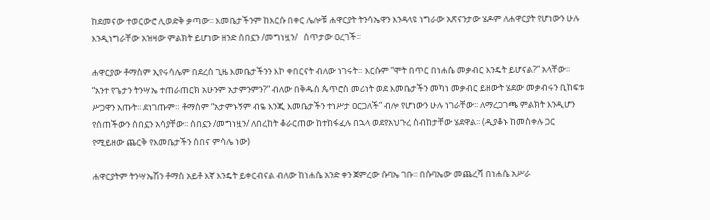ከደመናው ተወርውሮ ሊወድቅ ቃጣው፡፡ እመቤታችንም ከእርሱ በቀር ሌሎቹ ሐዋርያት ትንሳኤዋን እንዳላዩ ነግራው አጽናንታው ሄዶም ለሐዋርያት የሆነውን ሁሉ እንዲነግራቸው አዝዛው ምልክት ይሆነው ዘንድ ሰበኗን /መግነዟን/   ሰጥታው ዐረገች፡፡

ሐዋርያው ቶማስም ኢየሩሳሌም በደረሰ ጊዜ እመቤታችንን እኮ ቀበርናት ብለው ነገሩት። እርሱም “ሞት በጥር በነሐሴ መቃብር እንዴት ይሆናል?” አላቸው፡፡ “አንተ የጌታን ትንሣኤ ተጠራጠርክ አሁንም አታምንምን?” ብለው በቅዱስ ጴጥሮስ መሪነት ወደ እመቤታችን መካነ መቃብር ይዘውት ሄደው መቃብሩን ቢከፍቱ ሥጋዋን አጡት፡፡ ደነገጡም። ቶማስም “አታምኑኝም ብዬ እንጂ እመቤታችን ተነሥታ ዐርጋለች” ብሎ የሆነውን ሁሉ ነገራቸው፡፡ ለማረጋገጫ ምልክት እንዲሆን የሰጠችውን ሰበኗን አሳያቸው፡፡ ሰበኗን /መግነዟን/ ለበረከት ቆራርጠው ከተከፋፈሉ በኋላ ወደየአህጉረ ስብከታቸው ሄደዋል፡፡ (ዲያቆኑ ከመስቀሉ ጋር የሚይዘው ጨርቅ የእመቤታችን ሰበና ምሳሌ ነው)

ሐዋርያትም ትንሣኤሽን ቶማስ አይቶ እኛ እንዴት ይቀርብናል ብለው ከነሐሴ አንድ ቀን ጀምረው ሱባኤ ገቡ፡፡ በሱባኤው መጨረሻ በነሐሴ አሥራ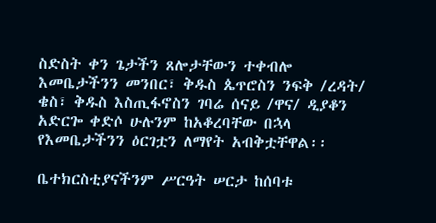ስድስት ቀን ጌታችን ጸሎታቸውን ተቀብሎ እመቤታችንን መንበር፣ ቅዱስ ጴጥሮስን ንፍቅ /ረዳት/ ቄስ፣ ቅዱስ እስጢፋኖስን ገባሬ ሰናይ /ዋና/ ዲያቆን አድርጐ ቀድሶ ሁሉንም ከአቆረባቸው በኋላ የእመቤታችንን ዕርገቷን ለማየት አብቅቷቸዋል፡፡

ቤተክርስቲያናችንም ሥርዓት ሠርታ ከሰባቱ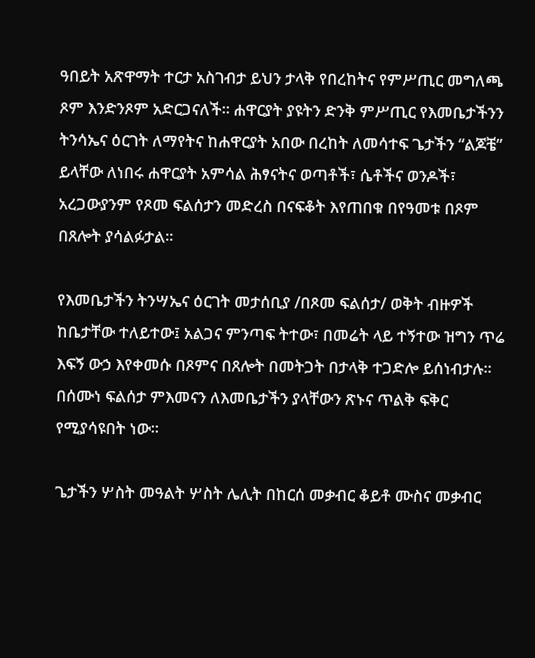ዓበይት አጽዋማት ተርታ አስገብታ ይህን ታላቅ የበረከትና የምሥጢር መግለጫ ጾም እንድንጾም አድርጋናለች፡፡ ሐዋርያት ያዩትን ድንቅ ምሥጢር የእመቤታችንን ትንሳኤና ዕርገት ለማየትና ከሐዋርያት አበው በረከት ለመሳተፍ ጌታችን “ልጆቼ” ይላቸው ለነበሩ ሐዋርያት አምሳል ሕፃናትና ወጣቶች፣ ሴቶችና ወንዶች፣ አረጋውያንም የጾመ ፍልሰታን መድረስ በናፍቆት እየጠበቁ በየዓመቱ በጾም በጸሎት ያሳልፉታል፡፡

የእመቤታችን ትንሣኤና ዕርገት መታሰቢያ /በጾመ ፍልሰታ/ ወቅት ብዙዎች ከቤታቸው ተለይተው፤ አልጋና ምንጣፍ ትተው፣ በመሬት ላይ ተኝተው ዝግን ጥሬ እፍኝ ውኃ እየቀመሱ በጾምና በጸሎት በመትጋት በታላቅ ተጋድሎ ይሰነብታሉ፡፡ በሰሙነ ፍልሰታ ምእመናን ለእመቤታችን ያላቸውን ጽኑና ጥልቅ ፍቅር የሚያሳዩበት ነው፡፡

ጌታችን ሦስት መዓልት ሦስት ሌሊት በከርሰ መቃብር ቆይቶ ሙስና መቃብር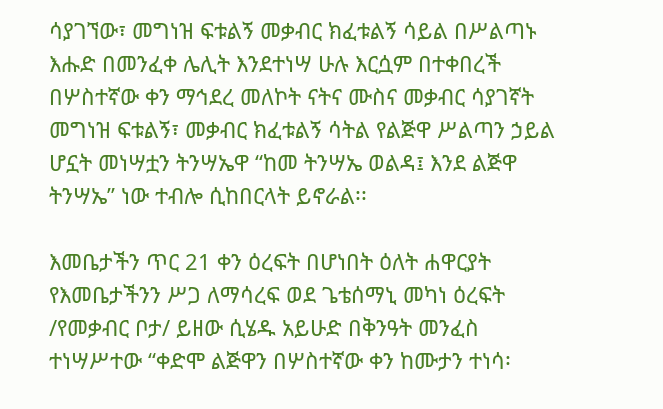ሳያገኘው፣ መግነዝ ፍቱልኝ መቃብር ክፈቱልኝ ሳይል በሥልጣኑ እሑድ በመንፈቀ ሌሊት እንደተነሣ ሁሉ እርሷም በተቀበረች በሦስተኛው ቀን ማኅደረ መለኮት ናትና ሙስና መቃብር ሳያገኛት መግነዝ ፍቱልኝ፣ መቃብር ክፈቱልኝ ሳትል የልጅዋ ሥልጣን ኃይል ሆኗት መነሣቷን ትንሣኤዋ “ከመ ትንሣኤ ወልዳ፤ እንደ ልጅዋ ትንሣኤ” ነው ተብሎ ሲከበርላት ይኖራል፡፡

እመቤታችን ጥር 21 ቀን ዕረፍት በሆነበት ዕለት ሐዋርያት የእመቤታችንን ሥጋ ለማሳረፍ ወደ ጌቴሰማኒ መካነ ዕረፍት /የመቃብር ቦታ/ ይዘው ሲሄዱ አይሁድ በቅንዓት መንፈስ ተነሣሥተው “ቀድሞ ልጅዋን በሦስተኛው ቀን ከሙታን ተነሳ፡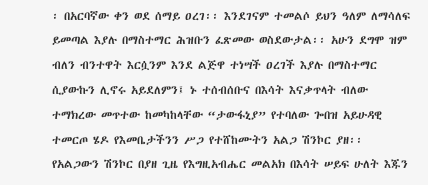፡ በአርባኛው ቀን ወደ ሰማይ ዐረገ፡፡ እንደገናም ተመልሶ ይህን ዓለም ለማሳለፍ ይመጣል እያሉ በማስተማር ሕዝቡን ፈጽመው ወስደውታል፡፡ አሁን ደግሞ ዝም ብለን ብንተዋት እርሷንም እንደ ልጅዋ ተነሣች ዐረገች እያሉ በማስተማር ሲያውኩን ሊኖሩ አይደለምን፤ ኑ ተሰብሰቡና በእሳት እናቃጥላት ብለው ተማክረው መጥተው ከመካከላቸው “ታውፋኒያ” የተባለው ጐበዝ አይሁዳዊ ተመርጦ ሄዶ የእመቤታችንን ሥጋ የተሸከሙትን አልጋ ሽንኮር ያዘ፡፡ የአልጋውን ሽንኮር በያዘ ጊዜ የእግዚአብሔር መልአክ በእሳት ሠይፍ ሁለት እጁን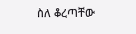ስለ ቆረጣቸው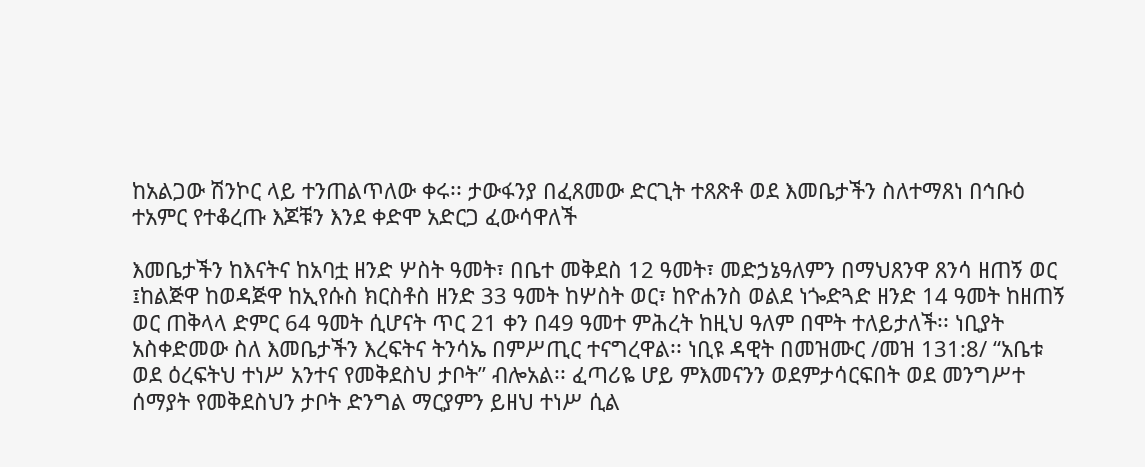ከአልጋው ሽንኮር ላይ ተንጠልጥለው ቀሩ፡፡ ታውፋንያ በፈጸመው ድርጊት ተጸጽቶ ወደ እመቤታችን ስለተማጸነ በኅቡዕ ተአምር የተቆረጡ እጆቹን እንደ ቀድሞ አድርጋ ፈውሳዋለች

እመቤታችን ከእናትና ከአባቷ ዘንድ ሦስት ዓመት፣ በቤተ መቅደስ 12 ዓመት፣ መድኃኔዓለምን በማህጸንዋ ጸንሳ ዘጠኝ ወር ፤ከልጅዋ ከወዳጅዋ ከኢየሱስ ክርስቶስ ዘንድ 33 ዓመት ከሦስት ወር፣ ከዮሐንስ ወልደ ነጐድጓድ ዘንድ 14 ዓመት ከዘጠኝ ወር ጠቅላላ ድምር 64 ዓመት ሲሆናት ጥር 21 ቀን በ49 ዓመተ ምሕረት ከዚህ ዓለም በሞት ተለይታለች፡፡ ነቢያት አስቀድመው ስለ እመቤታችን እረፍትና ትንሳኤ በምሥጢር ተናግረዋል፡፡ ነቢዩ ዳዊት በመዝሙር /መዝ 131:8/ “አቤቱ ወደ ዕረፍትህ ተነሥ አንተና የመቅደስህ ታቦት” ብሎአል፡፡ ፈጣሪዬ ሆይ ምእመናንን ወደምታሳርፍበት ወደ መንግሥተ ሰማያት የመቅደስህን ታቦት ድንግል ማርያምን ይዘህ ተነሥ ሲል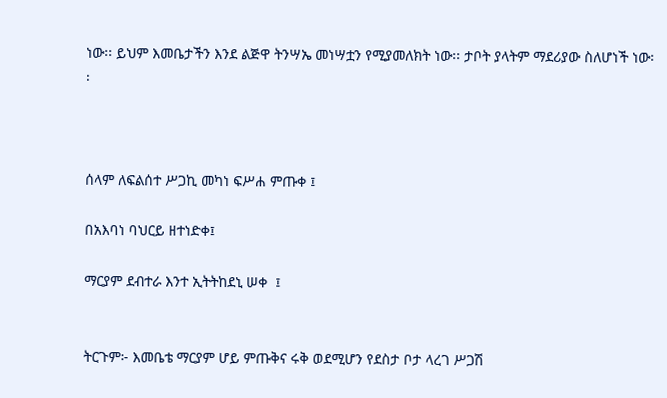ነው፡፡ ይህም እመቤታችን እንደ ልጅዋ ትንሣኤ መነሣቷን የሚያመለክት ነው፡፡ ታቦት ያላትም ማደሪያው ስለሆነች ነው፡፡



ሰላም ለፍልሰተ ሥጋኪ መካነ ፍሥሐ ምጡቀ ፤

በአእባነ ባህርይ ዘተነድቀ፤

ማርያም ደብተራ እንተ ኢትትከደኒ ሠቀ  ፤


ትርጉም፦ እመቤቴ ማርያም ሆይ ምጡቅና ሩቅ ወደሚሆን የደስታ ቦታ ላረገ ሥጋሽ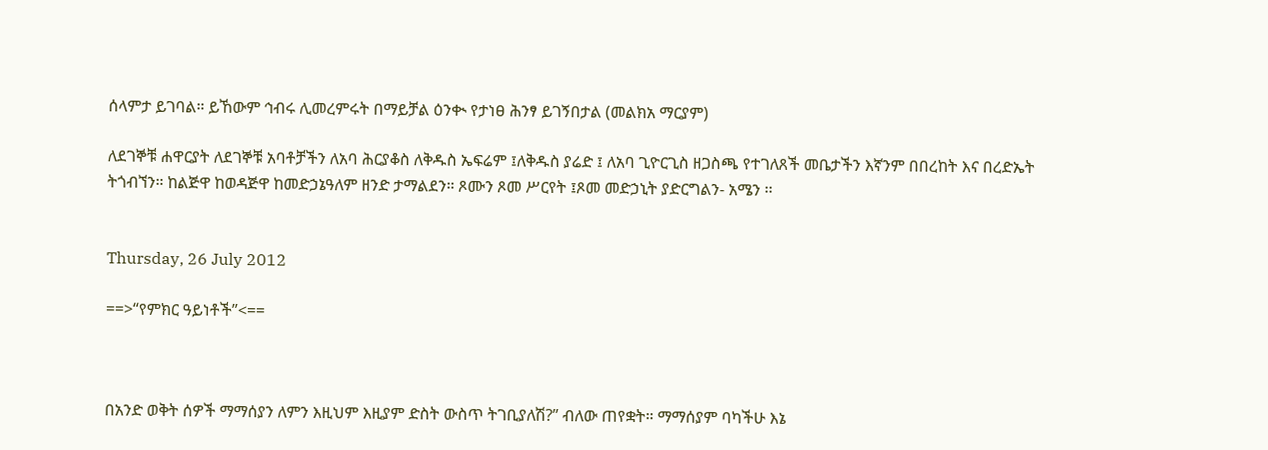ሰላምታ ይገባል። ይኸውም ኅብሩ ሊመረምሩት በማይቻል ዕንቊ የታነፀ ሕንፃ ይገኝበታል (መልክአ ማርያም)

ለደገኞቹ ሐዋርያት ለደገኞቹ አባቶቻችን ለአባ ሕርያቆስ ለቅዱስ ኤፍሬም ፤ለቅዱስ ያሬድ ፤ ለአባ ጊዮርጊስ ዘጋስጫ የተገለጸች መቤታችን እኛንም በበረከት እና በረድኤት ትጎብኘን። ከልጅዋ ከወዳጅዋ ከመድኃኔዓለም ዘንድ ታማልደን። ጾሙን ጾመ ሥርየት ፤ጾመ መድኃኒት ያድርግልን- አሜን ፡፡


Thursday, 26 July 2012

==>“የምክር ዓይነቶች”<==



በአንድ ወቅት ሰዎች ማማሰያን ለምን እዚህም እዚያም ድስት ውስጥ ትገቢያለሽ?” ብለው ጠየቋት። ማማሰያም ባካችሁ እኔ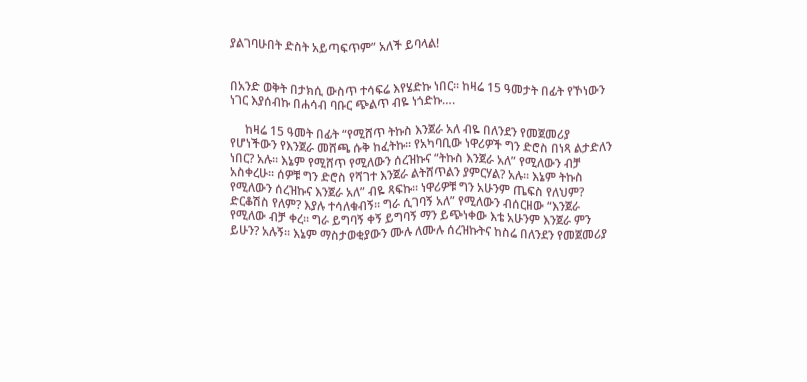ያልገባሁበት ድስት አይጣፍጥም” አለች ይባላል!


በአንድ ወቅት በታክሲ ውስጥ ተሳፍሬ እየሄድኩ ነበር። ከዛሬ 15 ዓመታት በፊት የኾነውን ነገር እያሰብኩ በሐሳብ ባቡር ጭልጥ ብዬ ነጎድኩ….

     ከዛሬ 15 ዓመት በፊት “የሚሸጥ ትኩስ እንጀራ አለ ብዬ በለንደን የመጀመሪያ የሆነችውን የእንጀራ መሸጫ ሱቅ ከፈትኩ። የአካባቢው ነዋሪዎች ግን ድሮስ በነጻ ልታድለን ነበር? አሉ። እኔም የሚሸጥ የሚለውን ሰረዝኩና “ትኩስ እንጀራ አለ” የሚለውን ብቻ አስቀረሁ። ሰዎቹ ግን ድሮስ የሻገተ እንጀራ ልትሸጥልን ያምርሃል? አሉ። እኔም ትኩስ የሚለውን ሰረዝኩና እንጀራ አለ” ብዬ ጻፍኩ። ነዋሪዎቹ ግን አሁንም ጤፍስ የለህም? ድርቆሽስ የለም? እያሉ ተሳለቁብኝ። ግራ ሲገባኝ አለ” የሚለውን ብሰርዘው “እንጀራ የሚለው ብቻ ቀረ። ግራ ይግባኝ ቀኝ ይግባኝ ማን ይጭነቀው እቴ አሁንም እንጀራ ምን ይሁን? አሉኝ። እኔም ማስታወቂያውን ሙሉ ለሙሉ ሰረዝኩትና ከስሬ በለንደን የመጀመሪያ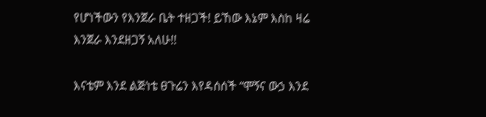የሆነችውን የእንጀራ ቤት ተዘጋች! ይኸው እኔም እስከ ዛሬ እንጀራ እንደዘጋኝ አለሁ!!

እናቴም እንደ ልጅነቴ ፀጉሬን እየዳሰሰች “ሞኝና ውኃ እንደ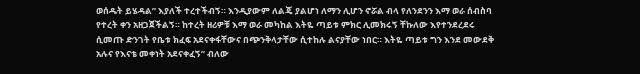ወሰዱት ይሄዳል” እያለች ተረተችብኝ። እንዲያውም ለልጄ ያልሆነ ለማን ሊሆን ኖሯል ብላ የለንደንን እማ ወራ ሰብስባ የተረት ቀን አዘጋጀችልኝ። ከተረት ዘሪዎቹ እማ ወራ መካከል እትዬ ጣይቱ ምክር ሊመክሩኝ ቸኩለው እየተንደረደሩ ሲመጡ ድንገት የቤቱ ክፈፍ አደናቀፋቸውና በጭንቅላታቸው ሲተከሉ ልናያቸው ነበር። እትዬ ጣይቱ ግን እንደ መውደቅ አሉና የእናቴ መቀነት አደናቀፈኝ” ብለው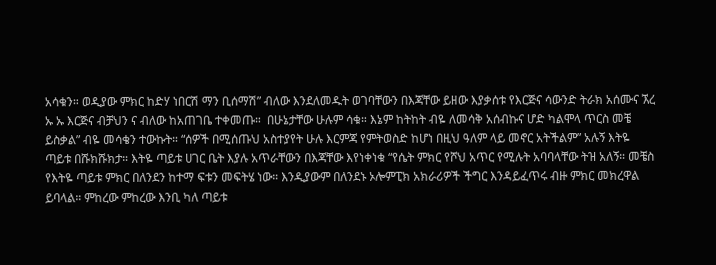አሳቁን። ወዲያው ምክር ከድሃ ነበርሽ ማን ቢሰማሽ” ብለው እንደለመዱት ወገባቸውን በእጃቸው ይዘው እያቃሰቱ የእርጅና ሳውንድ ትራክ አሰሙና ኧረ ኡ ኡ እርጅና ብቻህን ና ብለው ከአጠገቤ ተቀመጡ።  በሁኔታቸው ሁሉም ሳቁ። እኔም ከትከት ብዬ ለመሳቅ አሰብኩና ሆድ ካልሞላ ጥርስ መቼ ይስቃል” ብዬ መሳቄን ተውኩት። “ሰዎች በሚሰጡህ አስተያየት ሁሉ እርምጃ የምትወስድ ከሆነ በዚህ ዓለም ላይ መኖር አትችልም” አሉኝ እትዬ ጣይቱ በሹክሹክታ። እትዬ ጣይቱ ሀገር ቤት እያሉ አጥራቸውን በእጃቸው እየነቀነቁ “የሴት ምክር የሾህ አጥር የሚሉት አባባላቸው ትዝ አለኝ። መቼስ የእትዬ ጣይቱ ምክር በለንደን ከተማ ፍቱን መፍትሄ ነው። እንዲያውም በለንደኑ ኦሎምፒክ አክራሪዎች ችግር እንዳይፈጥሩ ብዙ ምክር መክረዋል ይባላል። ምከረው ምከረው እንቢ ካለ ጣይቱ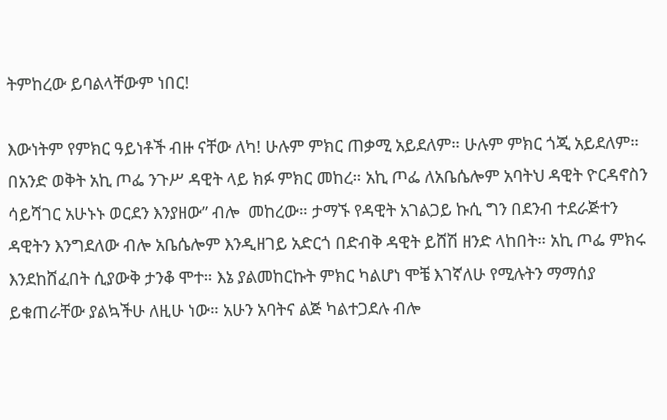ትምከረው ይባልላቸውም ነበር!

እውነትም የምክር ዓይነቶች ብዙ ናቸው ለካ! ሁሉም ምክር ጠቃሚ አይደለም። ሁሉም ምክር ጎጂ አይደለም። በአንድ ወቅት አኪ ጦፌ ንጉሥ ዳዊት ላይ ክፉ ምክር መከረ። አኪ ጦፌ ለአቤሴሎም አባትህ ዳዊት ዮርዳኖስን ሳይሻገር አሁኑኑ ወርደን እንያዘው” ብሎ  መከረው። ታማኙ የዳዊት አገልጋይ ኩሲ ግን በደንብ ተደራጅተን ዳዊትን እንግደለው ብሎ አቤሴሎም እንዲዘገይ አድርጎ በድብቅ ዳዊት ይሸሽ ዘንድ ላከበት። አኪ ጦፌ ምክሩ እንደከሸፈበት ሲያውቅ ታንቆ ሞተ። እኔ ያልመከርኩት ምክር ካልሆነ ሞቼ እገኛለሁ የሚሉትን ማማሰያ ይቁጠራቸው ያልኳችሁ ለዚሁ ነው። አሁን አባትና ልጅ ካልተጋደሉ ብሎ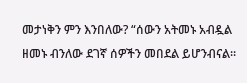መታነቅን ምን እንበለው? “ሰውን አትመኑ አብዷል ዘመኑ ብንለው ደገኛ ሰዎችን መበደል ይሆንብናል።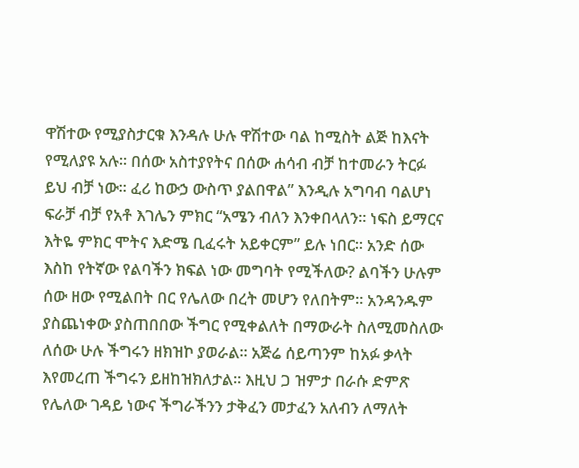ዋሽተው የሚያስታርቁ እንዳሉ ሁሉ ዋሽተው ባል ከሚስት ልጅ ከእናት የሚለያዩ አሉ። በሰው አስተያየትና በሰው ሐሳብ ብቻ ከተመራን ትርፉ ይህ ብቻ ነው። ፈሪ ከውኃ ውስጥ ያልበዋል” እንዲሉ አግባብ ባልሆነ ፍራቻ ብቻ የአቶ እገሌን ምክር “አሜን ብለን እንቀበላለን። ነፍስ ይማርና እትዬ ምክር ሞትና እድሜ ቢፈሩት አይቀርም” ይሉ ነበር። አንድ ሰው እስከ የትኛው የልባችን ክፍል ነው መግባት የሚችለው? ልባችን ሁሉም ሰው ዘው የሚልበት በር የሌለው በረት መሆን የለበትም። አንዳንዱም ያስጨነቀው ያስጠበበው ችግር የሚቀልለት በማውራት ስለሚመስለው ለሰው ሁሉ ችግሩን ዘክዝኮ ያወራል። አጅሬ ሰይጣንም ከአፉ ቃላት እየመረጠ ችግሩን ይዘከዝክለታል። እዚህ ጋ ዝምታ በራሱ ድምጽ የሌለው ገዳይ ነውና ችግራችንን ታቅፈን መታፈን አለብን ለማለት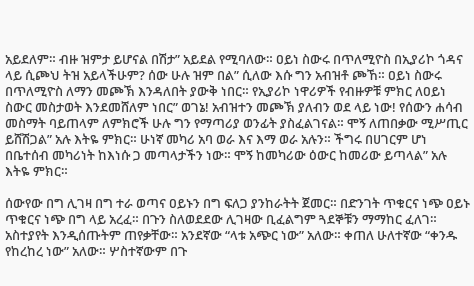አይደለም። ብዙ ዝምታ ይሆናል በሽታ” አይደል የሚባለው። ዐይነ ስውሩ በጥለሚዮስ በኢያሪኮ ጎዳና ላይ ሲጮህ ትዝ አይላችሁም? ሰው ሁሉ ዝም በል” ሲለው እሱ ግን አብዝቶ ጮኸ። ዐይነ ስውሩ በጥለሚዮስ ለማን መጮኽ እንዳለበት ያውቅ ነበር። የኢያሪኮ ነዋሪዎች የብዙዎቹ ምክር ለዐይነ ስውር መስታወት እንደመሸለም ነበር” ወገኔ! አብዝተን መጮኽ ያለብን ወደ ላይ ነው! የሰውን ሐሳብ መስማት ባይጠላም ለምክሮች ሁሉ ግን የማጣሪያ ወንፊት ያስፈልገናል። ሞኝ ለጠበቃው ሚሥጢር ይሸሽጋል” አሉ እትዬ ምክር። ሁነኛ መካሪ አባ ወራ እና እማ ወራ አሉን። ችግሩ በሀገርም ሆነ በቤተሰብ መካሪነት ከእነሱ ጋ መጣላታችን ነው። ሞኝ ከመካሪው ዕውር ከመሪው ይጣላል” አሉ እትዬ ምክር።

ሰውየው በግ ሊገዛ በግ ተራ ወጣና ዐይኑን በግ ፍለጋ ያንከራትት ጀመር። በድንገት ጥቁርና ነጭ ዐይኑ ጥቁርና ነጭ በግ ላይ አረፈ። በጉን ስለወደደው ሊገዛው ቢፈልግም ጓደኞቹን ማማከር ፈለገ። አስተያየት እንዲሰጡትም ጠየቃቸው። አንደኛው “ላቱ አጭር ነው” አለው። ቀጠለ ሁለተኛው “ቀንዱ የከረከረ ነው” አለው። ሦስተኛውም በጉ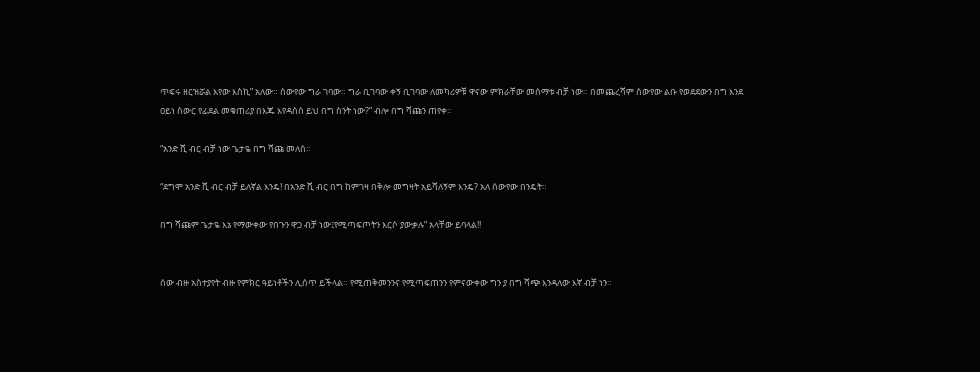ጥፍሩ ዘርዝሯል እየው እስኪ” አለው። ሰውየው ግራ ገባው። ግራ ቢገባው ቀኝ ቢገባው ለመካሪዎቹ ዋናው ምክራቸው መሰማቱ ብቻ ነው። በመጨረሻም ሰውየው ልቡ የወደደውን በግ እንደ ዐይነ ስውር የፊደል መቁጠሪያ በእጁ እየዳሰሰ ይህ በግ ስንት ነው?” ብሎ በግ ሻጩን ጠየቀ።

“አንድ ሺ ብር ብቻ ነው ጌታዬ በግ ሻጩ መለሰ።

“ደግሞ አንድ ሺ ብር ብቻ ይለኛል እንዴ! በአንድ ሺ ብር በግ ከምገዛ በቅሎ መግዛት አይሻለኝም እንዴ? አለ ሰውየው በንዴት።

በግ ሻጩም ጌታዬ እኔ የማውቀው የበጉን ዋጋ ብቻ ነው፤የሚጣፍጦትን እርሶ ያውቃሉ” አላቸው ይባላል!!


ሰው ብዙ አስተያየት ብዙ የምክር ዓይነቶችን ሊሰጥ ይችላል። የሚጠቅመንንና የሚጣፍጠንን የምናውቀው ግን ያ በግ ሻጭ እንዳለው እኛ ብቻ ነን።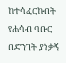ከተሳፈርኩበት የሐሳብ ባቡር በድንገት ያነቃኝ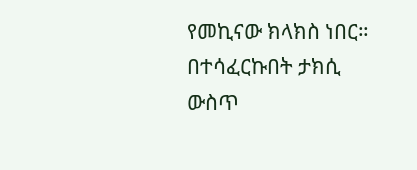የመኪናው ክላክስ ነበር። በተሳፈርኩበት ታክሲ ውስጥ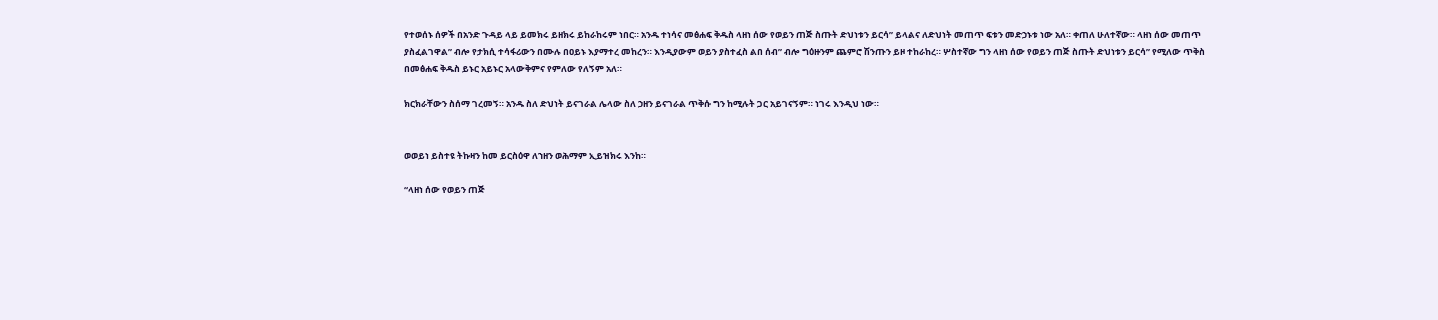የተወሰኑ ሰዎች በአንድ ጉዳይ ላይ ይመክሩ ይዘክሩ ይከራከሩም ነበር። አንዱ ተነሳና መፅሐፍ ቅዱስ ላዘነ ሰው የወይን ጠጅ ስጡት ድህነቱን ይርሳ” ይላልና ለድህነት መጠጥ ፍቱን መድኃኑቱ ነው አለ። ቀጠለ ሁለተኛው። ላዘነ ሰው መጠጥ ያስፈልገዋል” ብሎ የታክሲ ተሳፋሪውን በሙሉ በዐይኑ እያማተረ መከረን። እንዲያውም ወይን ያስተፈስ ልበ ሰብ” ብሎ ግዕዙንም ጨምሮ ሽንጡን ይዞ ተከራከረ። ሦስተኛው ግን ላዘነ ሰው የወይን ጠጅ ስጡት ድህነቱን ይርሳ” የሚለው ጥቅስ በመፅሐፍ ቅዱስ ይኑር አይኑር አላውቅምና የምለው የለኝም አለ።

ክርክራቸውን ስሰማ ገረመኝ። አንዱ ስለ ድህነት ይናገራል ሌላው ስለ ኃዘን ይናገራል ጥቅሱ ግን ከሚሉት ጋር አይገናኝም። ነገሩ እንዲህ ነው።


ወወይነ ይስተዩ ትኩዛን ከመ ይርስዕዋ ለኀዘን ወሕማም ኢይዝክሩ እንከ።

“ላዘነ ሰው የወይን ጠጅ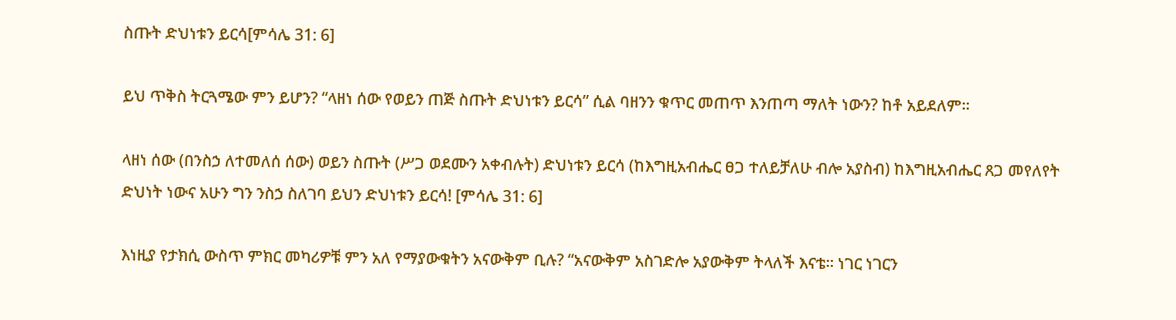ስጡት ድህነቱን ይርሳ[ምሳሌ 31: 6]

ይህ ጥቅስ ትርጓሜው ምን ይሆን? “ላዘነ ሰው የወይን ጠጅ ስጡት ድህነቱን ይርሳ” ሲል ባዘንን ቁጥር መጠጥ እንጠጣ ማለት ነውን? ከቶ አይደለም።

ላዘነ ሰው (በንስኃ ለተመለሰ ሰው) ወይን ስጡት (ሥጋ ወደሙን አቀብሉት) ድህነቱን ይርሳ (ከእግዚአብሔር ፀጋ ተለይቻለሁ ብሎ አያስብ) ከእግዚአብሔር ጸጋ መየለየት ድህነት ነውና አሁን ግን ንስኃ ስለገባ ይህን ድህነቱን ይርሳ! [ምሳሌ 31: 6]

እነዚያ የታክሲ ውስጥ ምክር መካሪዎቹ ምን አለ የማያውቁትን አናውቅም ቢሉ? “አናውቅም አስገድሎ አያውቅም ትላለች እናቴ። ነገር ነገርን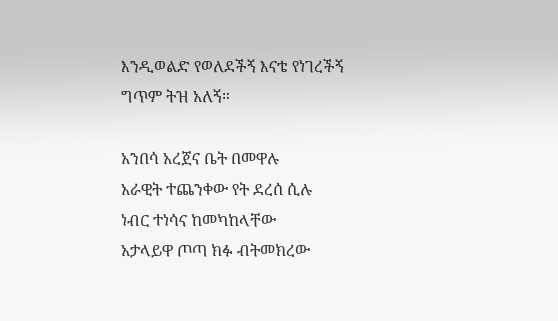እንዲወልድ የወለደችኝ እናቴ የነገረችኝ ግጥም ትዝ አለኝ።

አንበሳ አረጀና ቤት በመዋሉ
አራዊት ተጨንቀው የት ደረሰ ሲሉ
ነብር ተነሳና ከመካከላቸው
አታላይዋ ጦጣ ክፉ ብትመክረው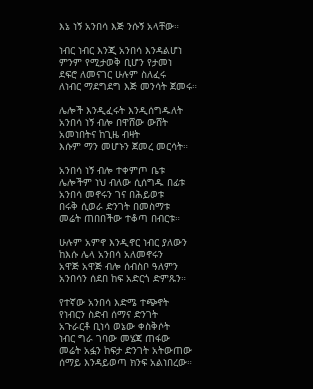እኔ ነኝ አንበሳ እጅ ንሱኝ አላቸው።

ነብር ነብር እንጂ አንበሳ እንዳልሆነ
ምንም የሚታወቅ ቢሆን የታመነ
ደፍሮ ለመናገር ሁሉም ስለፈሩ
ለነብር ማደግደግ እጅ መንሳት ጀመሩ።

ሌሎች እንዲፈሩት እንዲሰግዱለት
አንበሳ ነኝ ብሎ በዋሸው ውሸት
አመነበትና ከጊዜ ብዛት
እሱም ማን መሆኑን ጀመረ መርሳት።

አንበሳ ነኝ ብሎ ተቀምጦ ቤቱ
ሌሎችም ነህ ብለው ሲሰግዱ በፊቱ
አንበሳ መኖሩን ገና በሕይወቱ
በሩቅ ሲወራ ድንገት በመስማቱ
መሬት ጠበበችው ተቆጣ በብርቱ።

ሁሉም አምኖ እንዲኖር ነብር ያለውን
ከእሱ ሌላ አንበሳ አለመኖሩን
አዋጅ አዋጅ ብሎ ሰብስቦ ዓለምን
አንበሳን ሰደበ ከፍ አድርጎ ድምጹን።

የተኛው አንበሳ እድሜ ተጭኖት
የነብርን ስድብ ሰማና ድንገት
አጉራርቶ ቢነሳ ወኔው ቀስቅሶት
ነብር ግራ ገባው መሄጃ ጠፋው
መሬት አፏን ከፍታ ድንገት አትውጠው
ሰማይ እንዳይወጣ ክንፍ አልነበረው።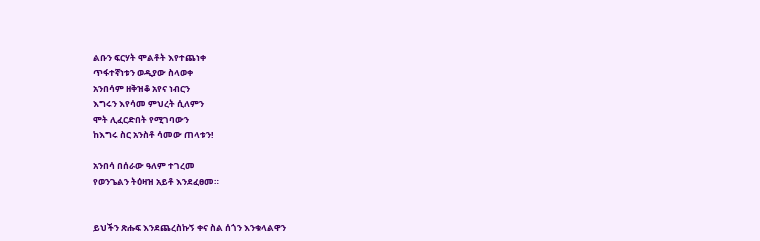ልቡን ፍርሃት ሞልቶት እየተጨነቀ
ጥፋተኛነቱን ወዲያው ስላወቀ
አንበሳም ዘቅዝቆ አየና ነብርን
እግሩን እየሳመ ምህረት ሲለምን
ሞት ሊፈርድበት የሚገባውን
ከእግሩ ስር አንስቶ ሳመው ጠላቱን!

አንበሳ በሰራው ዓለም ተገረመ
የወንጌልን ትዕዛዝ አይቶ እንደፈፀመ።


ይህችን ጽሑፍ እንደጨረስኩኝ ቀና ስል ሰጎን እንቁላልዋን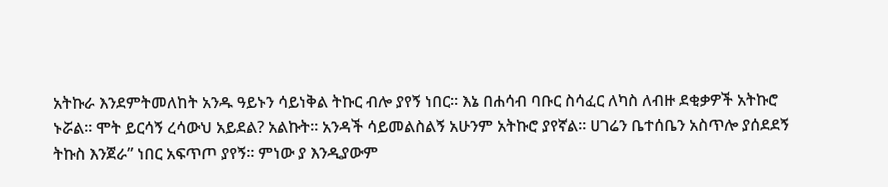አትኩራ እንደምትመለከት አንዱ ዓይኑን ሳይነቅል ትኩር ብሎ ያየኝ ነበር። እኔ በሐሳብ ባቡር ስሳፈር ለካስ ለብዙ ደቂቃዎች አትኩሮ ኑሯል። ሞት ይርሳኝ ረሳውህ አይደል? አልኩት። አንዳች ሳይመልስልኝ አሁንም አትኩሮ ያየኛል። ሀገሬን ቤተሰቤን አስጥሎ ያሰደደኝ ትኩስ እንጀራ” ነበር አፍጥጦ ያየኝ። ምነው ያ እንዲያውም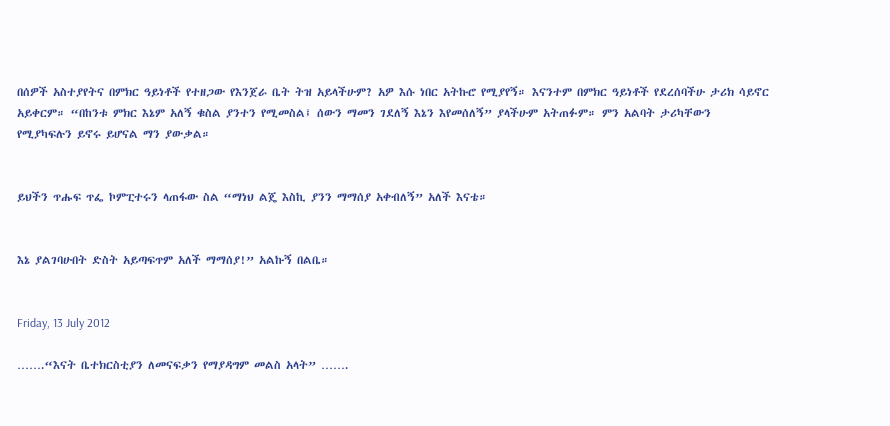በሰዎች አስተያየትና በምክር ዓይነቶች የተዘጋው የእንጀራ ቤት ትዝ አይላችሁም? አዎ እሱ ነበር አትኩሮ የሚያየኝ። እናንተም በምክር ዓይነቶች የደረሰባችሁ ታሪክ ሳይኖር አይቀርም። “በከንቱ ምክር እኔም አለኝ ቁስል ያንተን የሚመስል፤ ሰውን ማመን ገደለኝ እኔን እየመሰለኝ” ያላችሁም አትጠፉም። ምን አልባት ታሪካቸውን የሚያካፍሉን ይኖሩ ይሆናል ማን ያውቃል።


ይህችን ጥሑፍ ጥፌ ኮምፒተሩን ላጠፋው ስል “ማነህ ልጄ እስኪ ያንን ማማሰያ አቀብለኝ” አለች እናቴ።


እኔ ያልገባሁበት ድስት አይጣፍጥም አለች ማማሰያ!” አልኩኝ በልቤ።


Friday, 13 July 2012

…….“እናት ቤተክርስቲያን ለመናፍቃን የማያዳግም መልስ አላት” …….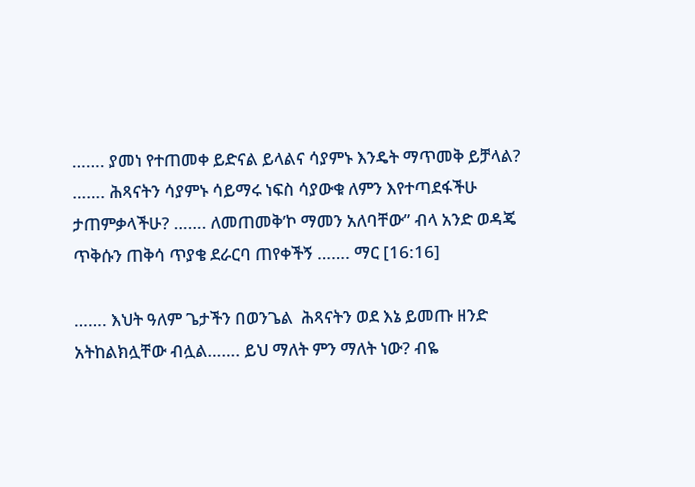……. ያመነ የተጠመቀ ይድናል ይላልና ሳያምኑ እንዴት ማጥመቅ ይቻላል? ……. ሕጻናትን ሳያምኑ ሳይማሩ ነፍስ ሳያውቁ ለምን እየተጣደፋችሁ ታጠምቃላችሁ? ……. ለመጠመቅ’ኮ ማመን አለባቸው” ብላ አንድ ወዳጄ ጥቅሱን ጠቅሳ ጥያቄ ደራርባ ጠየቀችኝ ……. ማር [16:16]

……. እህት ዓለም ጌታችን በወንጌል  ሕጻናትን ወደ እኔ ይመጡ ዘንድ አትከልክሏቸው ብሏል……. ይህ ማለት ምን ማለት ነው? ብዬ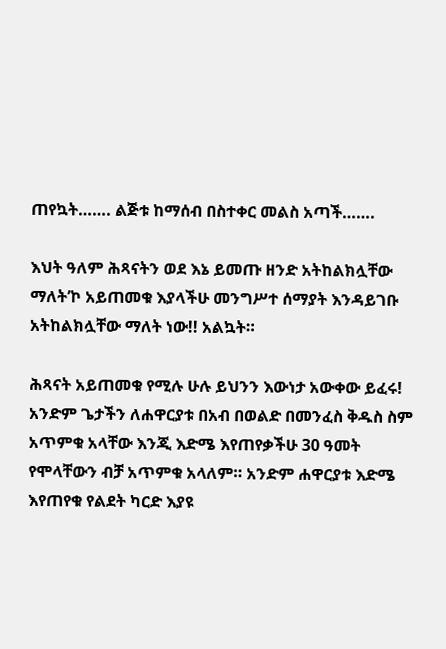ጠየኳት……. ልጅቱ ከማሰብ በስተቀር መልስ አጣች…….

እህት ዓለም ሕጻናትን ወደ እኔ ይመጡ ዘንድ አትከልክሏቸው ማለት’ኮ አይጠመቁ እያላችሁ መንግሥተ ሰማያት እንዳይገቡ አትከልክሏቸው ማለት ነው!! አልኳት።

ሕጻናት አይጠመቁ የሚሉ ሁሉ ይህንን እውነታ አውቀው ይፈሩ! አንድም ጌታችን ለሐዋርያቱ በአብ በወልድ በመንፈስ ቅዱስ ስም አጥምቁ አላቸው እንጂ እድሜ እየጠየቃችሁ 30 ዓመት የሞላቸውን ብቻ አጥምቁ አላለም። አንድም ሐዋርያቱ እድሜ እየጠየቁ የልደት ካርድ እያዩ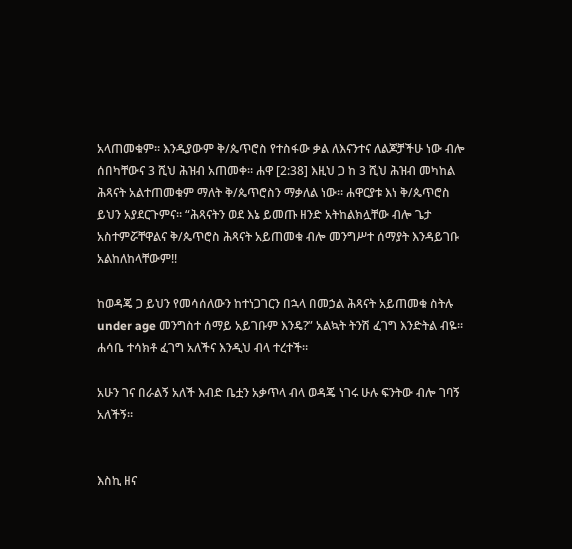አላጠመቁም። እንዲያውም ቅ/ጴጥሮስ የተስፋው ቃል ለእናንተና ለልጆቻችሁ ነው ብሎ ሰበካቸውና 3 ሺህ ሕዝብ አጠመቀ። ሐዋ [2:38] እዚህ ጋ ከ 3 ሺህ ሕዝብ መካከል ሕጻናት አልተጠመቁም ማለት ቅ/ጴጥሮስን ማቃለል ነው። ሐዋርያቱ እነ ቅ/ጴጥሮስ ይህን አያደርጉምና። “ሕጻናትን ወደ እኔ ይመጡ ዘንድ አትከልክሏቸው ብሎ ጌታ አስተምሯቸዋልና ቅ/ጴጥሮስ ሕጻናት አይጠመቁ ብሎ መንግሥተ ሰማያት እንዳይገቡ አልከለከላቸውም!!

ከወዳጄ ጋ ይህን የመሳሰለውን ከተነጋገርን በኋላ በመኃል ሕጻናት አይጠመቁ ስትሉ under age መንግስተ ሰማይ አይገቡም እንዴ?” አልኳት ትንሽ ፈገግ እንድትል ብዬ። ሐሳቤ ተሳክቶ ፈገግ አለችና እንዲህ ብላ ተረተች።

አሁን ገና በራልኝ አለች እብድ ቤቷን አቃጥላ ብላ ወዳጄ ነገሩ ሁሉ ፍንትው ብሎ ገባኝ አለችኝ።


እስኪ ዘና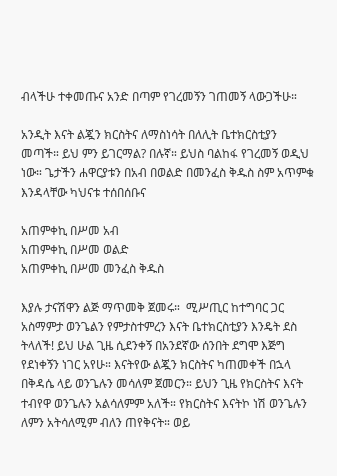ብላችሁ ተቀመጡና አንድ በጣም የገረመኝን ገጠመኝ ላውጋችሁ።

አንዲት እናት ልጇን ክርስትና ለማስነሳት በለሊት ቤተክርስቲያን መጣች። ይህ ምን ይገርማል? በሉኛ። ይህስ ባልከፋ የገረመኝ ወዲህ ነው። ጌታችን ሐዋርያቱን በአብ በወልድ በመንፈስ ቅዱስ ስም አጥምቁ እንዳላቸው ካህናቱ ተሰበሰቡና

አጠምቀኪ በሥመ አብ
አጠምቀኪ በሥመ ወልድ
አጠምቀኪ በሥመ መንፈስ ቅዱስ

እያሉ ታናሽዋን ልጅ ማጥመቅ ጀመሩ።  ሚሥጢር ከተግባር ጋር አስማምታ ወንጌልን የምታስተምረን እናት ቤተክርስቲያን እንዴት ደስ ትላለች! ይህ ሁል ጊዜ ሲደንቀኝ በአንደኛው ሰንበት ደግሞ እጅግ የደነቀኝን ነገር አየሁ። እናትየው ልጇን ክርስትና ካጠመቀች በኋላ በቅዳሴ ላይ ወንጌሉን መሳለም ጀመርን። ይህን ጊዜ የክርስትና እናት ተብየዋ ወንጌሉን አልሳለምም አለች። የክርስትና እናትኮ ነሽ ወንጌሉን ለምን አትሳለሚም ብለን ጠየቅናት። ወይ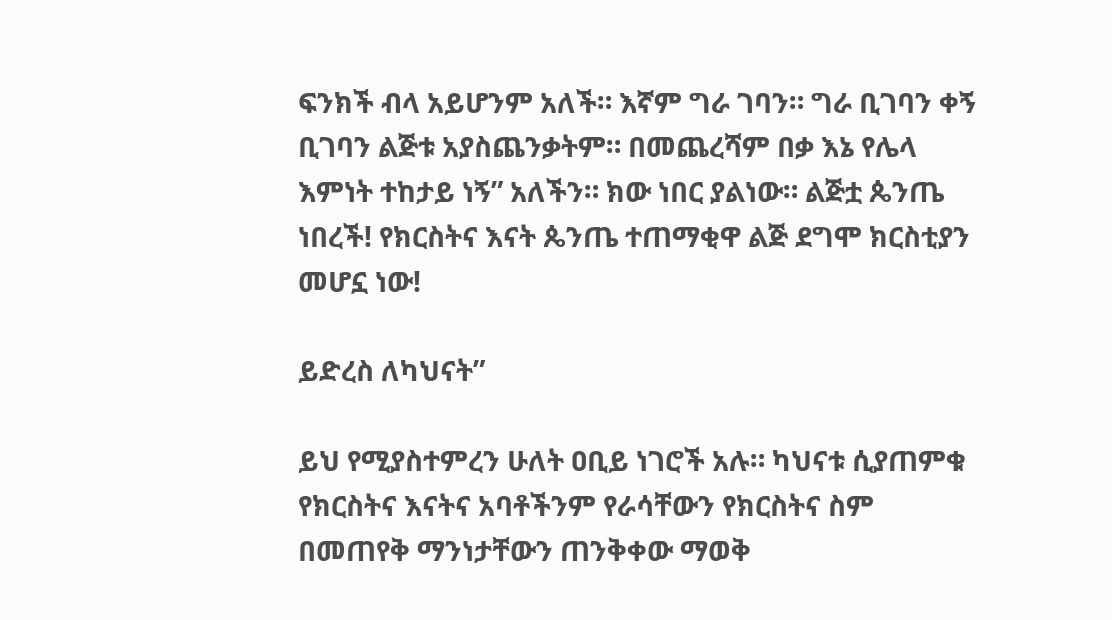ፍንክች ብላ አይሆንም አለች። እኛም ግራ ገባን። ግራ ቢገባን ቀኝ ቢገባን ልጅቱ አያስጨንቃትም። በመጨረሻም በቃ እኔ የሌላ እምነት ተከታይ ነኝ” አለችን። ክው ነበር ያልነው። ልጅቷ ጴንጤ ነበረች! የክርስትና እናት ጴንጤ ተጠማቂዋ ልጅ ደግሞ ክርስቲያን መሆኗ ነው!

ይድረስ ለካህናት”

ይህ የሚያስተምረን ሁለት ዐቢይ ነገሮች አሉ። ካህናቱ ሲያጠምቁ የክርስትና እናትና አባቶችንም የራሳቸውን የክርስትና ስም በመጠየቅ ማንነታቸውን ጠንቅቀው ማወቅ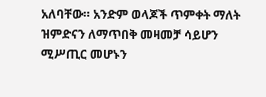አለባቸው። አንድም ወላጆች ጥምቀት ማለት ዝምድናን ለማጥበቅ መዛመቻ ሳይሆን ሚሥጢር መሆኑን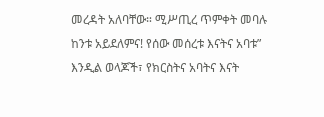መረዳት አለባቸው። ሚሥጢረ ጥምቀት መባሉ ከንቱ አይደለምና! የሰው መሰረቱ እናትና አባቱ” እንዲል ወላጆች፣ የክርስትና አባትና እናት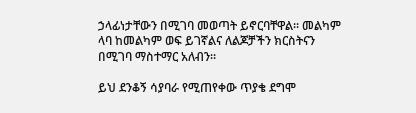ኃላፊነታቸውን በሚገባ መወጣት ይኖርባቸዋል። መልካም ላባ ከመልካም ወፍ ይገኛልና ለልጆቻችን ክርስትናን በሚገባ ማስተማር አለብን።

ይህ ደንቆኝ ሳያባራ የሚጠየቀው ጥያቄ ደግሞ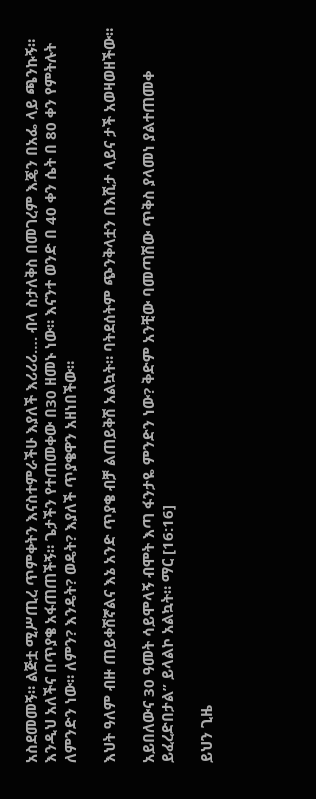አስደመመኝ። ልጅቷ ሚሥጢረ ጥምቀትን እናስተምራችሁ እያለች እሪሪሪ…. ብላ ስታለቅስ በመገረም እጄን በአፌ ላይ ጫንኩኝ። እንዲህ አለችና በጥያቄ አፋጠጠችኝ። ጌታችን የተጠመቀው በ30 ዘመኑ ነው። እናንተ ወንድ በ 40 ቀን ሴት በ 80 ቀን የምትሉት ለምንድን ነው። ለምን? እንዴት? ወዴት? እያለች ጥያቄዋን አዘነበችው።

እህት ዓለም ብዙ ጠይቀሽኛልና እኔ አንድ ጥያቄ ብቻ ልጠይቅሽ አልኳት። ባትደሰትም ጭንቅላቷን በእሺታ ላይና ታች አወዛወዘችው።

አይበለውና 30 ዓመት ሳይሞላኝ ብሞት እጣ ፋንታዬ ምንድን ነው? ቅድም አንቺው ባመጣሽው ጥቅስ ያላመነ ያልተጠመቀ ይፈረድበታል” ይላልኮ አልኳት። ማር [16:16]

ይህን ጊዜ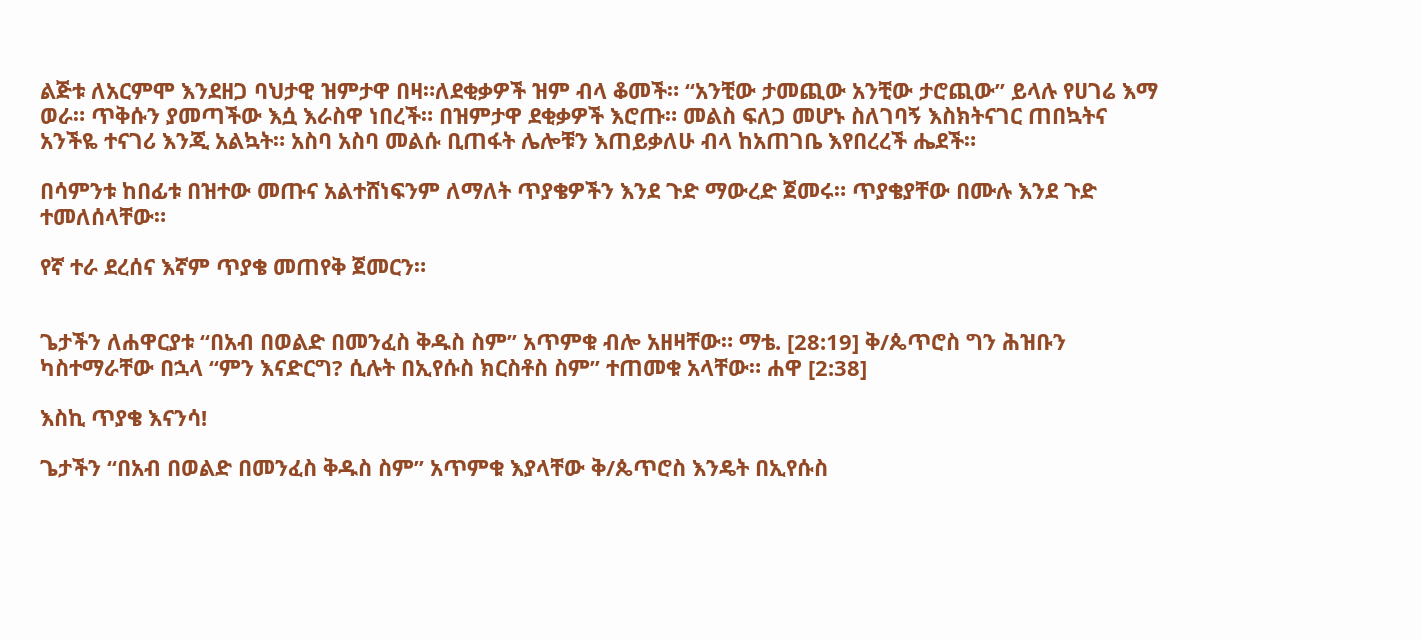ልጅቱ ለአርምሞ እንደዘጋ ባህታዊ ዝምታዋ በዛ።ለደቂቃዎች ዝም ብላ ቆመች። “አንቺው ታመጪው አንቺው ታሮጪው” ይላሉ የሀገሬ እማ ወራ። ጥቅሱን ያመጣችው እሷ እራስዋ ነበረች። በዝምታዋ ደቂቃዎች እሮጡ። መልስ ፍለጋ መሆኑ ስለገባኝ እስክትናገር ጠበኳትና አንችዬ ተናገሪ እንጂ አልኳት። አስባ አስባ መልሱ ቢጠፋት ሌሎቹን እጠይቃለሁ ብላ ከአጠገቤ እየበረረች ሔደች።

በሳምንቱ ከበፊቱ በዝተው መጡና አልተሸነፍንም ለማለት ጥያቄዎችን እንደ ጉድ ማውረድ ጀመሩ። ጥያቄያቸው በሙሉ እንደ ጉድ ተመለሰላቸው።

የኛ ተራ ደረሰና እኛም ጥያቄ መጠየቅ ጀመርን።


ጌታችን ለሐዋርያቱ “በአብ በወልድ በመንፈስ ቅዱስ ስም” አጥምቁ ብሎ አዘዛቸው። ማቴ. [28:19] ቅ/ጴጥሮስ ግን ሕዝቡን ካስተማራቸው በኋላ “ምን እናድርግ? ሲሉት በኢየሱስ ክርስቶስ ስም” ተጠመቁ አላቸው። ሐዋ [2:38]

እስኪ ጥያቄ እናንሳ!

ጌታችን “በአብ በወልድ በመንፈስ ቅዱስ ስም” አጥምቁ እያላቸው ቅ/ጴጥሮስ እንዴት በኢየሱስ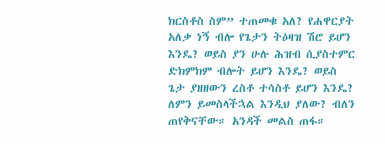ክርስቶስ ስም” ተጠመቁ አለ? የሐዋርያት አለቃ ነኝ ብሎ የጌታን ትዕዛዝ ሽሮ ይሆን እንዴ? ወይስ ያን ሁሉ ሕዝብ ሲያስተምር ድክምክም ብሎት ይሆን እንዴ? ወይስ ጌታ ያዘዘውን ረስቶ ተሳስቶ ይሆን እንዴ? ለምን ይመስላችኋል እንዲህ ያለው? ብለን ጠየቅናቸው። አንዳች መልስ ጠፋ።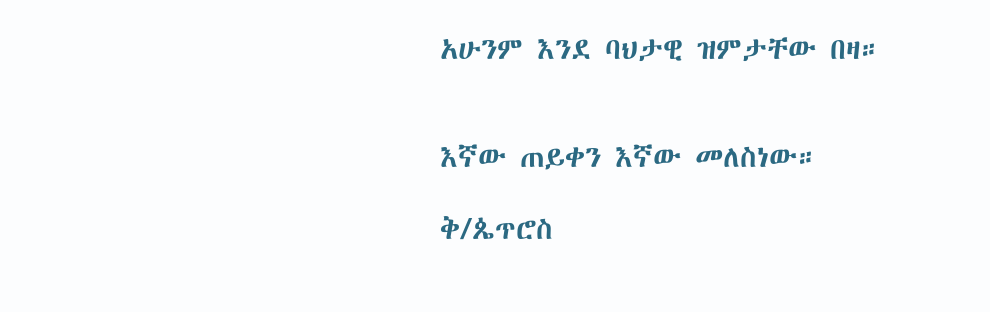አሁንም እንደ ባህታዊ ዝምታቸው በዛ።


እኛው ጠይቀን እኛው መለስነው።

ቅ/ጴጥሮስ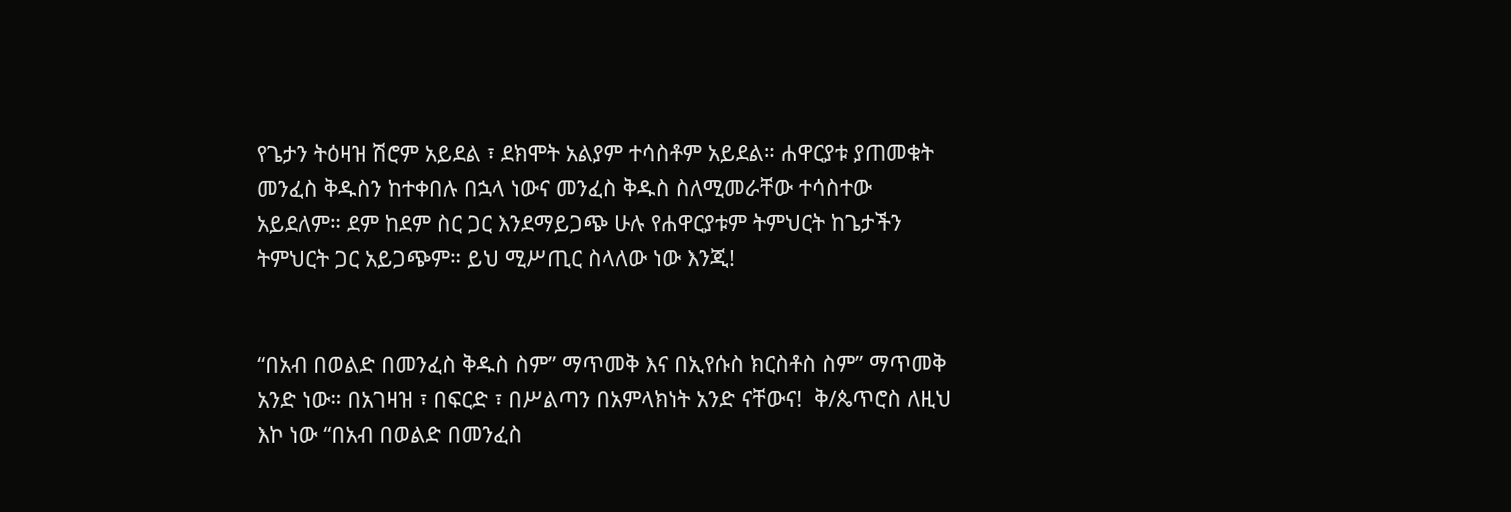የጌታን ትዕዛዝ ሽሮም አይደል ፣ ደክሞት አልያም ተሳስቶም አይደል። ሐዋርያቱ ያጠመቁት መንፈስ ቅዱስን ከተቀበሉ በኋላ ነውና መንፈስ ቅዱስ ስለሚመራቸው ተሳስተው አይደለም። ደም ከደም ስር ጋር እንደማይጋጭ ሁሉ የሐዋርያቱም ትምህርት ከጌታችን ትምህርት ጋር አይጋጭም። ይህ ሚሥጢር ስላለው ነው እንጂ!


“በአብ በወልድ በመንፈስ ቅዱስ ስም” ማጥመቅ እና በኢየሱስ ክርስቶስ ስም” ማጥመቅ አንድ ነው። በአገዛዝ ፣ በፍርድ ፣ በሥልጣን በአምላክነት አንድ ናቸውና!  ቅ/ጴጥሮስ ለዚህ እኮ ነው “በአብ በወልድ በመንፈስ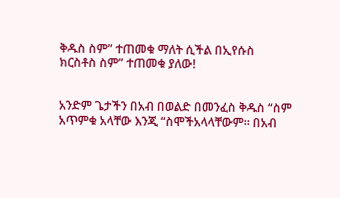ቅዱስ ስም” ተጠመቁ ማለት ሲችል በኢየሱስ ክርስቶስ ስም” ተጠመቁ ያለው!


አንድም ጌታችን በአብ በወልድ በመንፈስ ቅዱስ “ስም አጥምቁ አላቸው እንጂ “ስሞችአላላቸውም። በአብ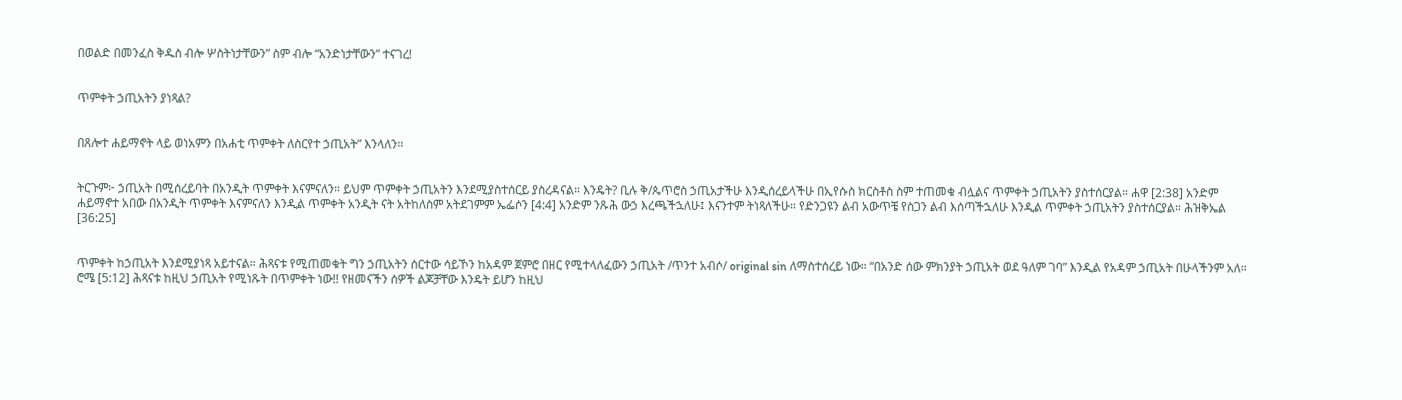በወልድ በመንፈስ ቅዱስ ብሎ ሦስትነታቸውን” ስም ብሎ “አንድነታቸውን” ተናገረ!


ጥምቀት ኃጢአትን ያነጻል?


በጸሎተ ሐይማኖት ላይ ወነአምን በአሐቲ ጥምቀት ለስርየተ ኃጢአት” እንላለን።


ትርጉም፦ ኃጢአት በሚሰረይባት በአንዲት ጥምቀት እናምናለን። ይህም ጥምቀት ኃጢአትን እንደሚያስተሰርይ ያስረዳናል። እንዴት? ቢሉ ቅ/ጴጥሮስ ኃጢአታችሁ እንዲሰረይላችሁ በኢየሱስ ክርስቶስ ስም ተጠመቁ ብሏልና ጥምቀት ኃጢአትን ያስተሰርያል። ሐዋ [2:38] አንድም ሐይማኖተ አበው በአንዲት ጥምቀት እናምናለን እንዲል ጥምቀት አንዲት ናት አትከለስም አትደገምም ኤፌሶን [4:4] አንድም ንጹሕ ውኃ እረጫችኋለሁ፤ እናንተም ትነጻለችሁ። የድንጋዩን ልብ አውጥቼ የስጋን ልብ እሰጣችኋለሁ እንዲል ጥምቀት ኃጢአትን ያስተሰርያል። ሕዝቅኤል [36:25]


ጥምቀት ከኃጢአት እንደሚያነጻ አይተናል። ሕጻናቱ የሚጠመቁት ግን ኃጢአትን ሰርተው ሳይኾን ከአዳም ጀምሮ በዘር የሚተላለፈውን ኃጢአት /ጥንተ አብሶ/ original sin ለማስተሰረይ ነው። “በአንድ ሰው ምክንያት ኃጢአት ወደ ዓለም ገባ” እንዲል የአዳም ኃጢአት በሁላችንም አለ። ሮሜ [5:12] ሕጻናቱ ከዚህ ኃጢአት የሚነጹት በጥምቀት ነው!! የዘመናችን ሰዎች ልጆቻቸው እንዴት ይሆን ከዚህ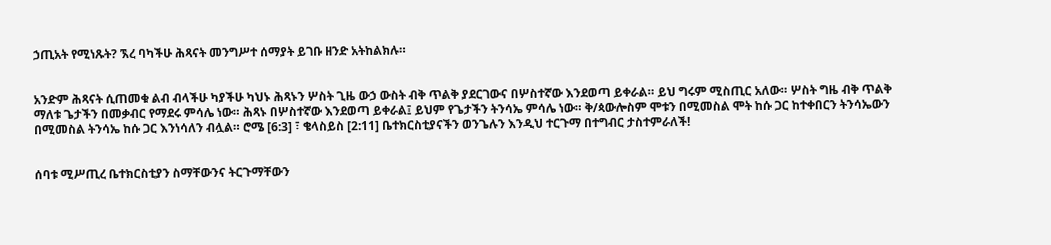ኃጢአት የሚነጹት? ኧረ ባካችሁ ሕጻናት መንግሥተ ሰማያት ይገቡ ዘንድ አትከልክሉ።


አንድም ሕጻናት ሲጠመቁ ልብ ብላችሁ ካያችሁ ካህኑ ሕጻኑን ሦስት ጊዜ ውኃ ውስት ብቅ ጥልቅ ያደርገውና በሦስተኛው እንደወጣ ይቀራል። ይህ ግሩም ሚስጢር አለው። ሦስት ግዜ ብቅ ጥልቅ ማለቱ ጌታችን በመቃብር የማደሩ ምሳሌ ነው። ሕጻኑ በሦስተኛው እንደወጣ ይቀራል፤ ይህም የጌታችን ትንሳኤ ምሳሌ ነው። ቅ/ጳውሎስም ሞቱን በሚመስል ሞት ከሱ ጋር ከተቀበርን ትንሳኤውን በሚመስል ትንሳኤ ከሱ ጋር እንነሳለን ብሏል። ሮሜ [6:3] ፣ ቄላስይስ [2:11] ቤተክርስቲያናችን ወንጌሉን እንዲህ ተርጉማ በተግብር ታስተምራለች!


ሰባቱ ሚሥጢረ ቤተክርስቲያን ስማቸውንና ትርጉማቸውን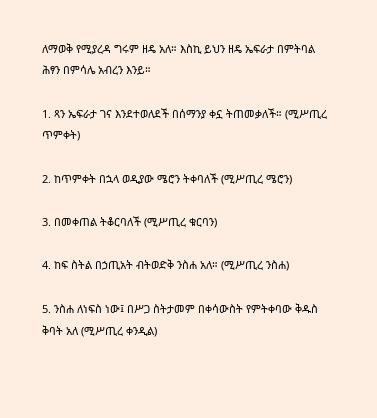ለማወቅ የሚያረዳ ግሩም ዘዴ አለ። እስኪ ይህን ዘዴ ኤፍራታ በምትባል ሕፃን በምሳሌ አብረን እንይ።

1. ጻን ኤፍራታ ገና እንደተወለደች በሰማንያ ቀኗ ትጠመቃለች። (ሚሥጢረ ጥምቀት)

2. ከጥምቀት በኋላ ወዲያው ሜሮን ትቀባለች (ሚሥጢረ ሜሮን)

3. በመቀጠል ትቆርባለች (ሚሥጢረ ቁርባን)

4. ከፍ ስትል በኃጢአት ብትወድቅ ንስሐ አለ። (ሚሥጢረ ንስሐ)

5. ንስሐ ለነፍስ ነው፤ በሥጋ ስትታመም በቀሳውስት የምትቀባው ቅዱስ ቅባት አለ (ሚሥጢረ ቀንዲል)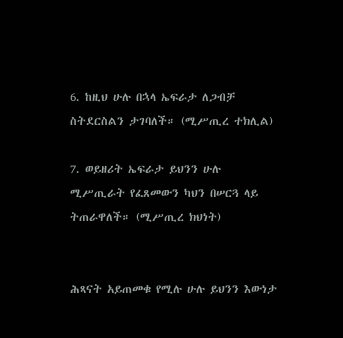6. ከዚህ ሁሉ በኋላ ኤፍራታ ለጋብቻ ስትደርስልን ታገባለች። (ሚሥጢረ ተክሊል)

7. ወይዘሪት ኤፍራታ ይህንን ሁሉ ሚሥጢራት የፈጸመውን ካህን በሠርጓ ላይ ትጠራዋለች። (ሚሥጢረ ክህነት)


ሕጻናት አይጠመቁ የሚሉ ሁሉ ይህንን እውነታ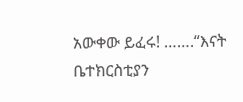አውቀው ይፈሩ! …….“እናት ቤተክርስቲያን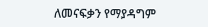ለመናፍቃን የማያዳግም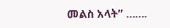መልስ አላት” …….